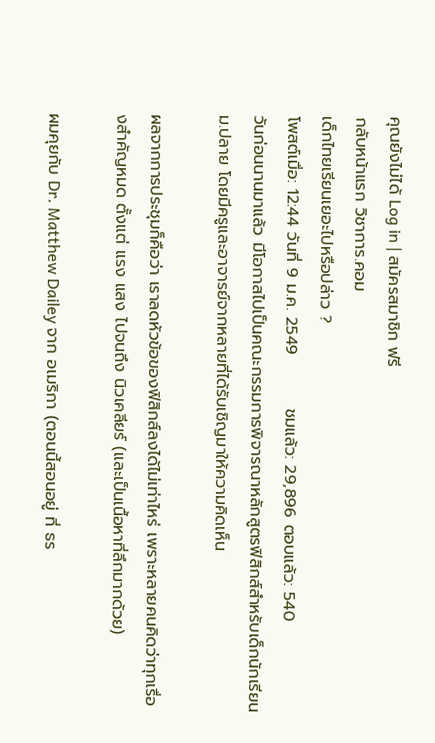คุณยังไม่ได้ Log in | สมัครสมาชิก ฟรี
กลับหน้าแรก วิชาการ.คอม
เด็กไทยเรียนเยอะไปหรือปล่าว ?
โพสต์เมื่อ: 12:44 วันที่ 9 ม.ค. 2549         ชมแล้ว: 29,896 ตอบแล้ว: 540
วันก่อนนานมาแล้ว มีโอกาสไปเป็นคณะกรรมการพิจารณาหลักสูตรฟิสิกส์สำหรับเด็กนักเรียน ม.ปลาย โดยมีครูและอาจารย์จากหลายที่ได้รับเชิญมาให้ความคิดเห็น

ผลจากการประชุมก็คือว่า เราลดหัวข้อของฟิสิกส์ลงได้ไม่เท่าไหร่ เพราะหลายคนคิดว่าทุกเรื่องสำคัญหมด ตั้งแต่ แรง แสง ไปจนถึง นิวเคลียร์ (และเป็นเนื้อหาที่ลึกมากด้วย)

ผมคุยกับ Dr. Matthew Dailey จาก อเมริกา (ตอนนี้สอนอยู่ ที่ ธร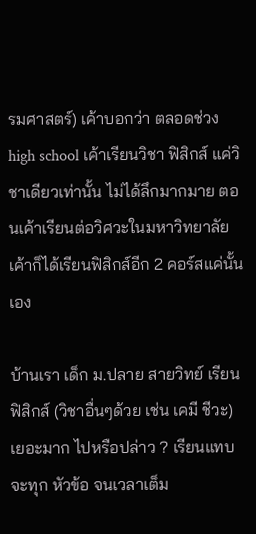รมศาสตร์) เค้าบอกว่า ตลอดช่วง high school เค้าเรียนวิชา ฟิสิกส์ แค่วิชาเดียวเท่านั้น ไม่ได้ลึกมากมาย ตอนเค้าเรียนต่อวิศวะในมหาวิทยาลัย เค้าก็ได้เรียนฟิสิกส์อีก 2 คอร์สแค่นั้นเอง

บ้านเรา เด็ก ม.ปลาย สายวิทย์ เรียนฟิสิกส์ (วิชาอื่นๆด้วย เช่น เคมี ชีวะ) เยอะมาก ไปหรือปล่าว ? เรียนแทบจะทุก หัวข้อ จนเวลาเต็ม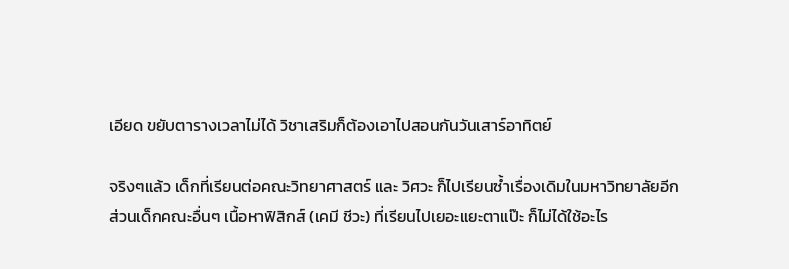เอียด ขยับตารางเวลาไม่ได้ วิชาเสริมก็ต้องเอาไปสอนกันวันเสาร์อาทิตย์

จริงๆแล้ว เด็กที่เรียนต่อคณะวิทยาศาสตร์ และ วิศวะ ก็ไปเรียนซ้ำเรื่องเดิมในมหาวิทยาลัยอีก ส่วนเด็กคณะอื่นๆ เนื้อหาฟิสิกส์ (เคมี ชีวะ) ที่เรียนไปเยอะแยะตาแป๊ะ ก็ไม่ได้ใช้อะไร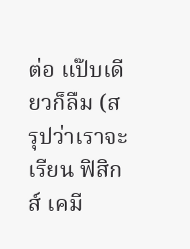ต่อ แป๊บเดียวก็ลืม (สรุปว่าเราจะเรียน ฟิสิกส์ เคมี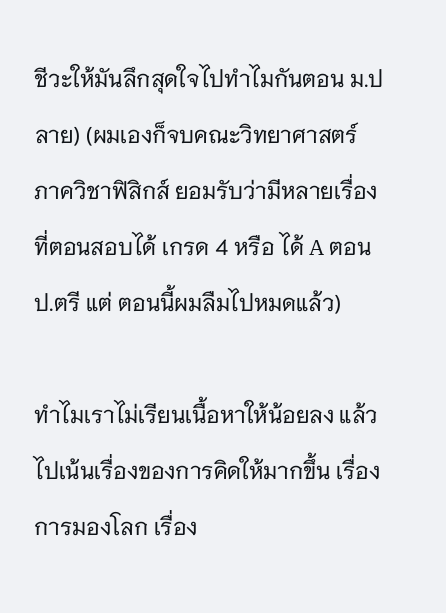ชีวะให้มันลึกสุดใจไปทำไมกันตอน ม.ปลาย) (ผมเองก็จบคณะวิทยาศาสตร์ ภาควิชาฟิสิกส์ ยอมรับว่ามีหลายเรื่องที่ตอนสอบได้ เกรด 4 หรือ ได้ A ตอน ป.ตรี แต่ ตอนนี้ผมลืมไปหมดแล้ว)

ทำไมเราไม่เรียนเนื้อหาให้น้อยลง แล้ว ไปเน้นเรื่องของการคิดให้มากขึ้น เรื่องการมองโลก เรื่อง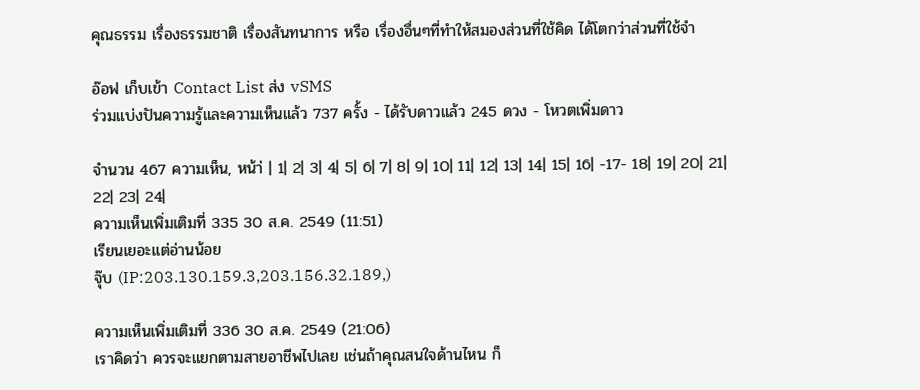คุณธรรม เรื่องธรรมชาติ เรื่องสันทนาการ หรือ เรื่องอื่นๆที่ทำให้สมองส่วนที่ใช้คิด ได้โตกว่าส่วนที่ใช้จำ

อ๊อฟ เก็บเข้า Contact List ส่ง vSMS
ร่วมแบ่งปันความรู้และความเห็นแล้ว 737 ครั้ง - ได้รับดาวแล้ว 245 ดวง - โหวตเพิ่มดาว

จำนวน 467 ความเห็น, หน้า่ | 1| 2| 3| 4| 5| 6| 7| 8| 9| 10| 11| 12| 13| 14| 15| 16| -17- 18| 19| 20| 21| 22| 23| 24|
ความเห็นเพิ่มเติมที่ 335 30 ส.ค. 2549 (11:51)
เรียนเยอะแต่อ่านน้อย
จุ๊บ (IP:203.130.159.3,203.156.32.189,)

ความเห็นเพิ่มเติมที่ 336 30 ส.ค. 2549 (21:06)
เราคิดว่า ควรจะแยกตามสายอาชีพไปเลย เช่นถ้าคุณสนใจด้านไหน ก็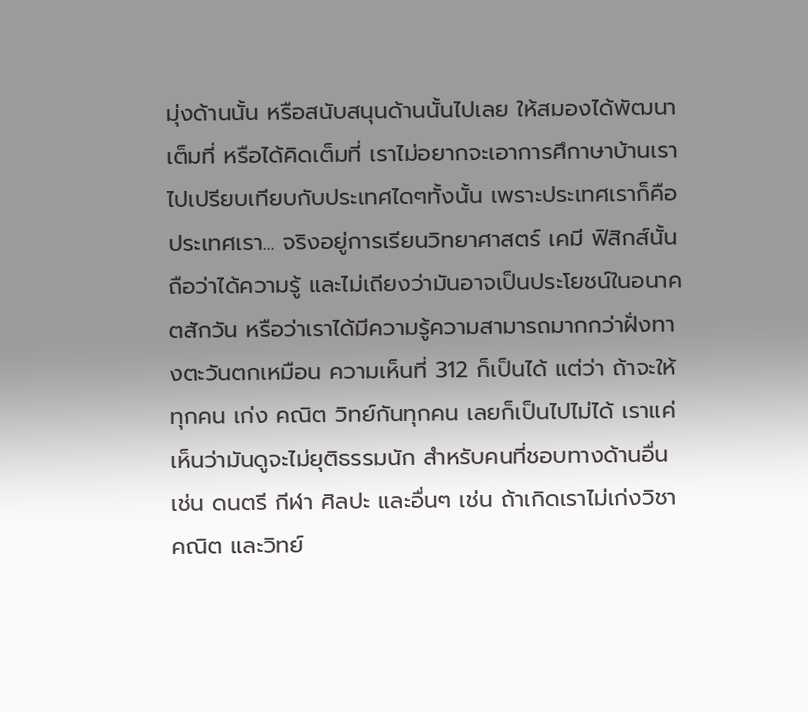มุ่งด้านนั้น หรือสนับสนุนด้านนั้นไปเลย ให้สมองได้พัฒนาเต็มที่ หรือได้คิดเต็มที่ เราไม่อยากจะเอาการศึกาษาบ้านเราไปเปรียบเทียบกับประเทศไดๆทั้งนั้น เพราะประเทศเราก็คือประเทศเรา... จริงอยู่การเรียนวิทยาศาสตร์ เคมี ฟิสิกส์นั้น ถือว่าได้ความรู้ และไม่เถียงว่ามันอาจเป็นประโยชน์ในอนาคตสักวัน หรือว่าเราได้มีความรู้ความสามารถมากกว่าฝั่งทางตะวันตกเหมือน ความเห็นที่ 312 ก็เป็นได้ แต่ว่า ถ้าจะให้ทุกคน เก่ง คณิต วิทย์กันทุกคน เลยก็เป็นไปไม่ได้ เราแค่เห็นว่ามันดูจะไม่ยุติธรรมนัก สำหรับคนที่ชอบทางด้านอื่น เช่น ดนตรี กีฬา ศิลปะ และอื่นๆ เช่น ถ้าเกิดเราไม่เก่งวิชาคณิต และวิทย์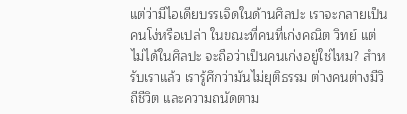แต่ว่ามีไอเดียบรรเจิดในด้านศิลปะ เราจะกลายเป็นคนโง่หรือเปล่า ในขณะที่คนที่เก่งคณิต วิทย์ แต่ไม่ได้ในศิลปะ จะถือว่าเป็นคนเก่งอยู่ใช่ไหม? สำหรับเราแล้ว เรารู้ศึกว่ามันไม่ยุติธรรม ต่างคนต่างมีวิถีชีวิต และความถนัดตาม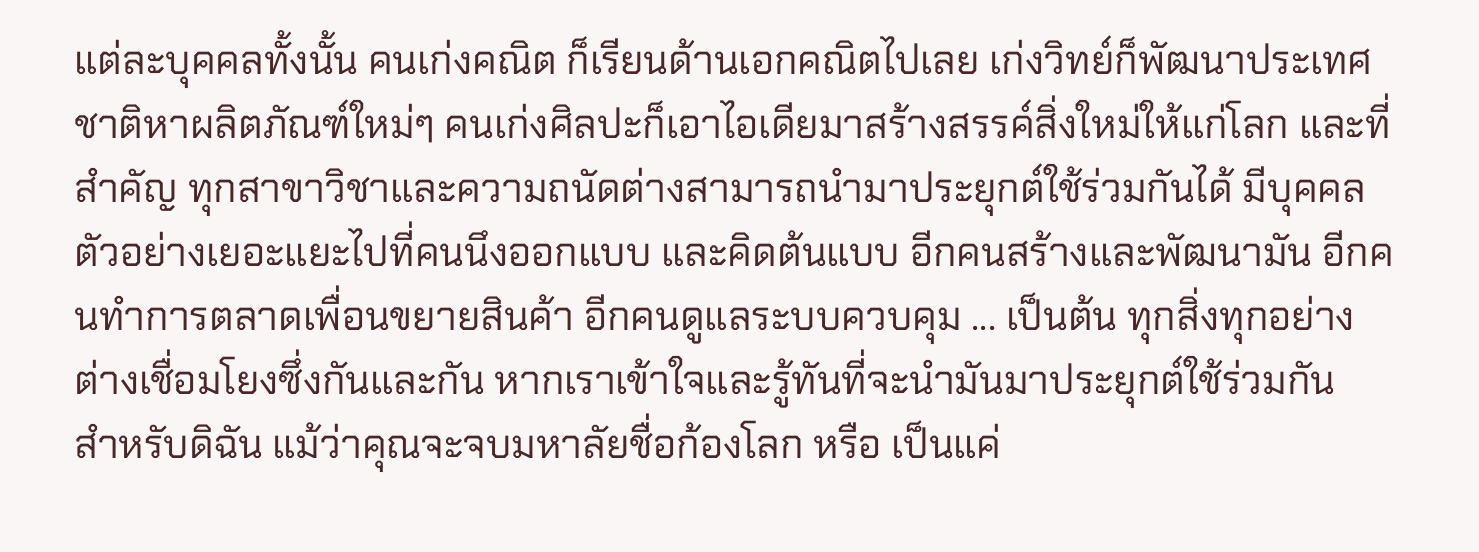แต่ละบุคคลทั้งนั้น คนเก่งคณิต ก็เรียนด้านเอกคณิตไปเลย เก่งวิทย์ก็พัฒนาประเทศชาติหาผลิตภัณฑ์ใหม่ๆ คนเก่งศิลปะก็เอาไอเดียมาสร้างสรรค์สิ่งใหม่ให้แก่โลก และที่สำคัญ ทุกสาขาวิชาและความถนัดต่างสามารถนำมาประยุกต์ใช้ร่วมกันได้ มีบุคคลตัวอย่างเยอะแยะไปที่คนนึงออกแบบ และคิดต้นแบบ อีกคนสร้างและพัฒนามัน อีกคนทำการตลาดเพื่อนขยายสินค้า อีกคนดูแลระบบควบคุม ... เป็นต้น ทุกสิ่งทุกอย่างต่างเชื่อมโยงซึ่งกันและกัน หากเราเข้าใจและรู้ทันที่จะนำมันมาประยุกต์ใช้ร่วมกัน
สำหรับดิฉัน แม้ว่าคุณจะจบมหาลัยชื่อก้องโลก หรือ เป็นแค่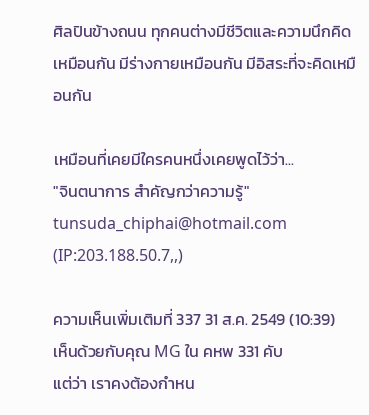ศิลปินข้างถนน ทุกคนต่างมีชีวิตและความนึกคิดเหมือนกัน มีร่างกายเหมือนกัน มีอิสระที่จะคิดเหมือนกัน

เหมือนที่เคยมีใครคนหนึ่งเคยพูดไว้ว่า...
"จินตนาการ สำคัญกว่าความรู้"
tunsuda_chiphai@hotmail.com (IP:203.188.50.7,,)

ความเห็นเพิ่มเติมที่ 337 31 ส.ค. 2549 (10:39)
เห็นด้วยกับคุณ MG ใน คหพ 331 คับ
แต่ว่า เราคงต้องกำหน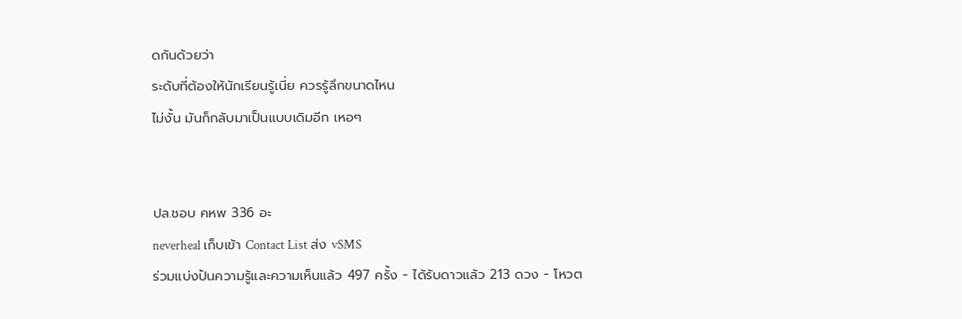ดกันด้วยว่า
ระดับที่ต้องให้นักเรียนรู้เนี่ย ควรรู้ลึกขนาดไหน
ไม่งั้น มันก็กลับมาเป็นแบบเดิมอีก เหอๆ


ปล.ชอบ คหพ 336 อะ
neverheal เก็บเข้า Contact List ส่ง vSMS
ร่วมแบ่งปันความรู้และความเห็นแล้ว 497 ครั้ง - ได้รับดาวแล้ว 213 ดวง - โหวต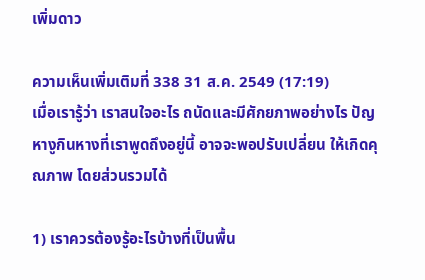เพิ่มดาว

ความเห็นเพิ่มเติมที่ 338 31 ส.ค. 2549 (17:19)
เมื่อเรารู้ว่า เราสนใจอะไร ถนัดและมีศักยภาพอย่างไร ปัญหางูกินหางที่เราพูดถึงอยู่นี้ อาจจะพอปรับเปลี่ยน ให้เกิดคุณภาพ โดยส่วนรวมได้

1) เราควรต้องรู้อะไรบ้างที่เป็นพื้น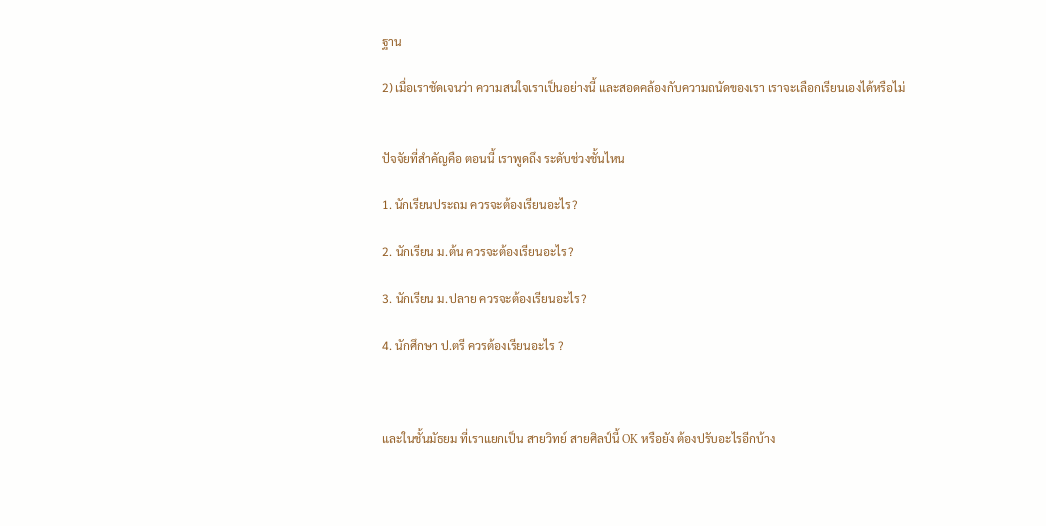ฐาน

2) เมื่อเราชัดเจนว่า ความสนใจเราเป็นอย่างนี้ และสอดคล้องกับความถนัดของเรา เราจะเลือกเรียนเองได้หรือไม่


ปัจจัยที่สำคัญคือ ตอนนี้ เราพูดถึง ระดับช่วงชั้นไหน

1. นักเรียนประถม ควรจะต้องเรียนอะไร?

2. นักเรียน ม.ต้น ควรจะต้องเรียนอะไร?

3. นักเรียน ม.ปลาย ควรจะต้องเรียนอะไร?

4. นักศึกษา ป.ตรี ควรต้องเรียนอะไร ?



และในชั้นมัธยม ที่เราแยกเป็น สายวิทย์ สายศิลป์นี้ OK หรือยัง ต้องปรับอะไรอีกบ้าง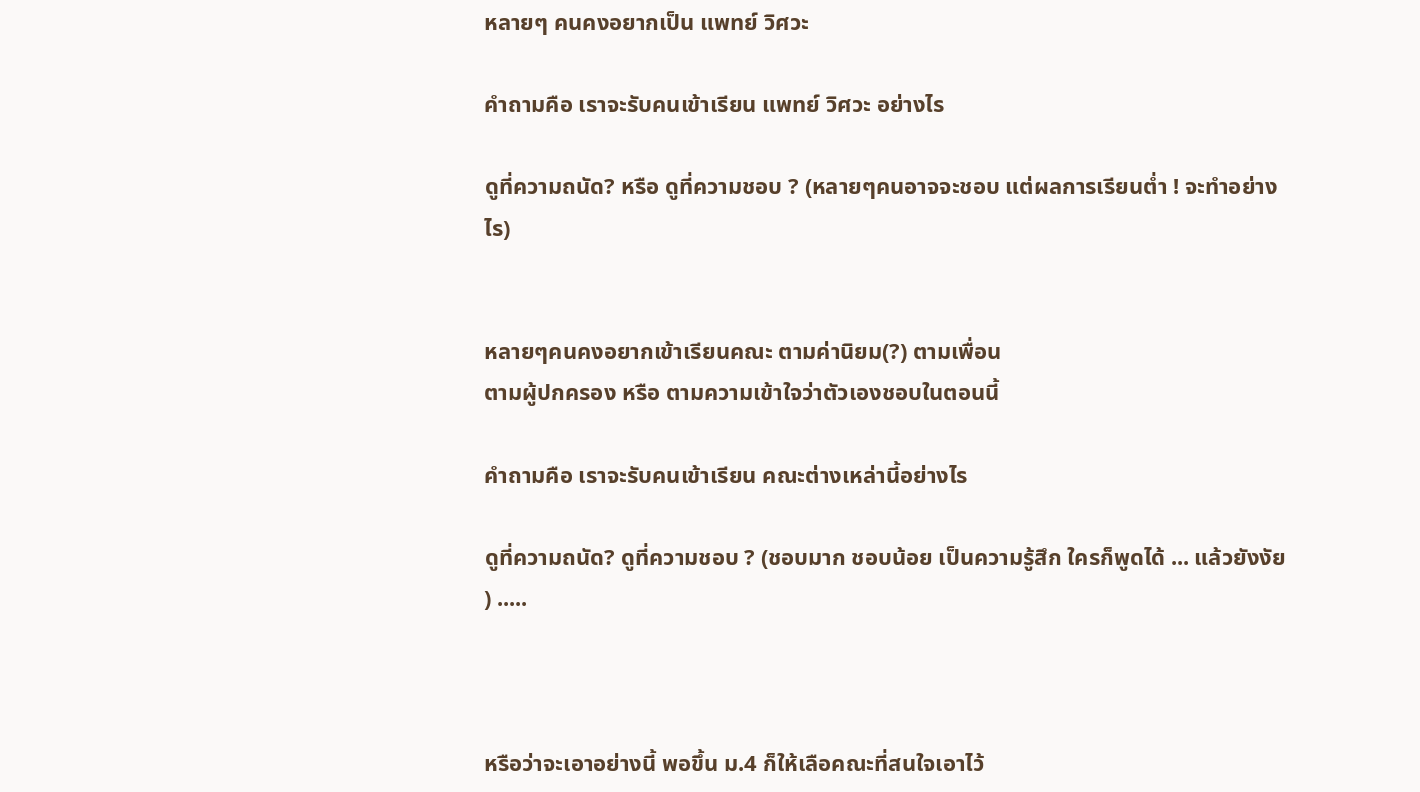หลายๆ คนคงอยากเป็น แพทย์ วิศวะ

คำถามคือ เราจะรับคนเข้าเรียน แพทย์ วิศวะ อย่างไร

ดูที่ความถนัด? หรือ ดูที่ความชอบ ? (หลายๆคนอาจจะชอบ แต่ผลการเรียนต่ำ ! จะทำอย่างไร)


หลายๆคนคงอยากเข้าเรียนคณะ ตามค่านิยม(?) ตามเพื่อน
ตามผู้ปกครอง หรือ ตามความเข้าใจว่าตัวเองชอบในตอนนี้

คำถามคือ เราจะรับคนเข้าเรียน คณะต่างเหล่านี้อย่างไร

ดูที่ความถนัด? ดูที่ความชอบ ? (ชอบมาก ชอบน้อย เป็นความรู้สึก ใครก็พูดได้ ... แล้วยังงัย ) .....



หรือว่าจะเอาอย่างนี้ พอขึ้น ม.4 ก็ให้เลือคณะที่สนใจเอาไว้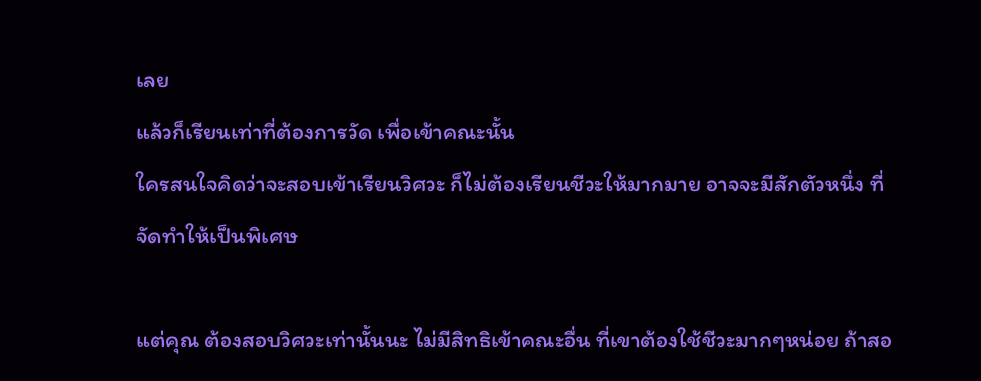เลย
แล้วก็เรียนเท่าที่ต้องการวัด เพื่อเข้าคณะนั้น
ใครสนใจคิดว่าจะสอบเข้าเรียนวิศวะ ก็ไม่ต้องเรียนชีวะให้มากมาย อาจจะมีสักตัวหนึ่ง ที่จัดทำให้เป็นพิเศษ

แต่คุณ ต้องสอบวิศวะเท่านั้นนะ ไม่มีสิทธิเข้าคณะอื่น ที่เขาต้องใช้ชีวะมากๆหน่อย ถ้าสอ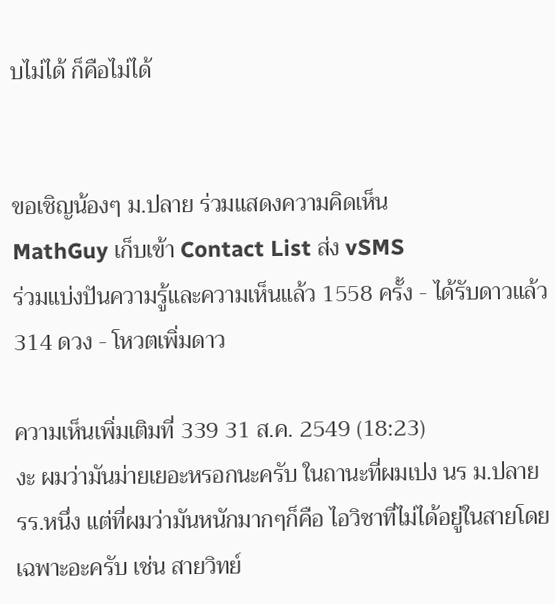บไม่ได้ ก็คือไม่ได้


ขอเชิญน้องๆ ม.ปลาย ร่วมแสดงความคิดเห็น
MathGuy เก็บเข้า Contact List ส่ง vSMS
ร่วมแบ่งปันความรู้และความเห็นแล้ว 1558 ครั้ง - ได้รับดาวแล้ว 314 ดวง - โหวตเพิ่มดาว

ความเห็นเพิ่มเติมที่ 339 31 ส.ค. 2549 (18:23)
งะ ผมว่ามันม่ายเยอะหรอกนะครับ ในถานะที่ผมเปง นร ม.ปลาย รร.หนึ่ง แต่ที่ผมว่ามันหนักมากๆก็คือ ไอวิชาที่ไม่ได้อยู่ในสายโดยเฉพาะอะครับ เช่น สายวิทย์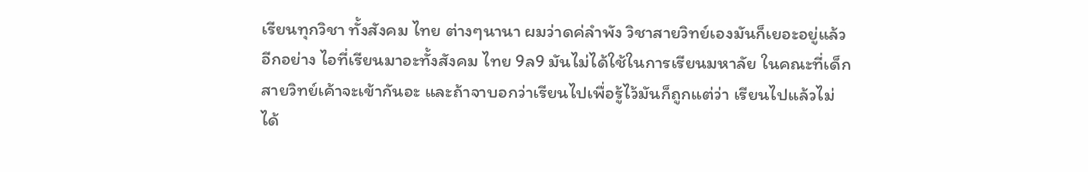เรียนทุกวิชา ทั้งสังคม ไทย ต่างๆนานา ผมว่าดค่ลำพัง วิชาสายวิทย์เองมันก็เยอะอยู่แล้ว อีกอย่าง ไอที่เรียนมาอะทั้งสังคม ไทย 9ล9 มันไม่ได้ใช้ในการเรียนมหาลัย ในคณะที่เด็กสายวิทย์เค้าจะเข้ากันอะ และถ้าจาบอกว่าเรียนไปเพื่อรู้ไว้มันก็ถูกแต่ว่า เรียนไปแล้วไม่ได้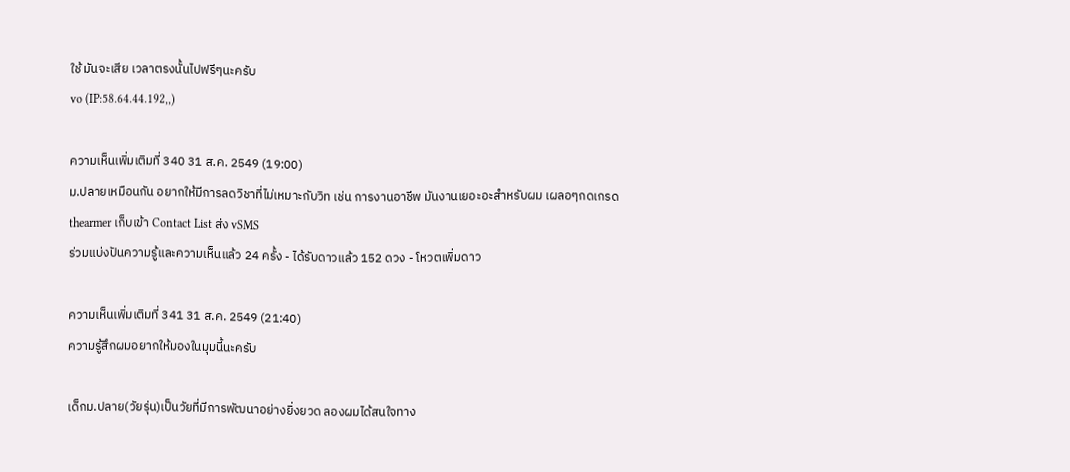ใช้ มันจะเสีย เวลาตรงนั้นไปฟรีๆนะครับ
vo (IP:58.64.44.192,,)

ความเห็นเพิ่มเติมที่ 340 31 ส.ค. 2549 (19:00)
ม.ปลายเหมือนกัน อยากให้มีการลดวิชาที่ไม่เหมาะกับวิท เช่น การงานอาชีพ มันงานเยอะอะสำหรับผม เผลอๆกดเกรด
thearmer เก็บเข้า Contact List ส่ง vSMS
ร่วมแบ่งปันความรู้และความเห็นแล้ว 24 ครั้ง - ได้รับดาวแล้ว 152 ดวง - โหวตเพิ่มดาว

ความเห็นเพิ่มเติมที่ 341 31 ส.ค. 2549 (21:40)
ความรู้สึกผมอยากให้มองในมุมนี้นะครับ

เด็กม.ปลาย(วัยรุ่น)เป็นวัยที่มีการพัฒนาอย่างยิ่งยวด ลองผมได้สนใจทาง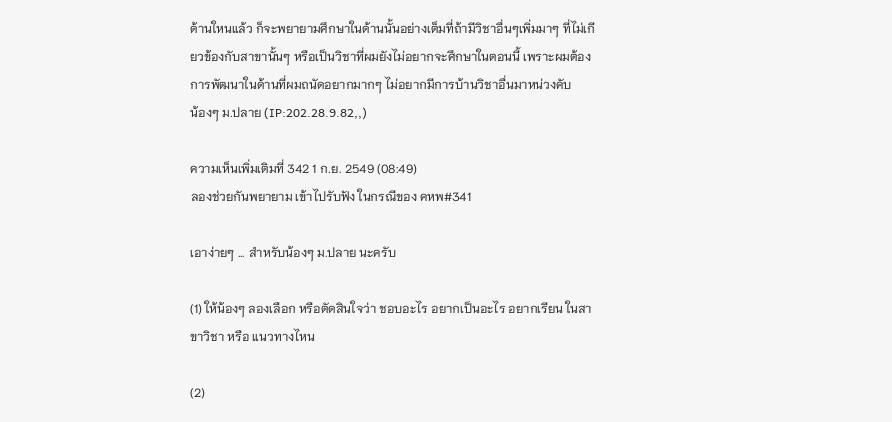ด้านใหนแล้ว ก็จะพยายามศึกษาในด้านนั้นอย่างเต็มที่ถ้ามีวิชาอื่นๆเพิ่มมาๆ ที่ไม่เกียวข้องกับสาขานั้นๆ หรือเป็นวิชาที่ผมยังไม่อยากจะศึกษาในตอนนี้ เพราะผมต้องการพัฒนาในด้านที่ผมถนัดอยากมากๆ ไม่อยากมีการบ้านวิชาอื่นมาหน่วงคับ
น้องๆ ม.ปลาย (IP:202.28.9.82,,)

ความเห็นเพิ่มเติมที่ 342 1 ก.ย. 2549 (08:49)
ลองช่วยกันพยายาม เข้าไปรับฟัง ในกรณีของ คหพ#341

เอาง่ายๆ ... สำหรับน้องๆ ม.ปลาย นะครับ

(1) ให้น้องๆ ลองเลือก หรือตัดสินใจว่า ชอบอะไร อยากเป็นอะไร อยากเรียน ในสาขาวิชา หรือ แนวทางไหน

(2)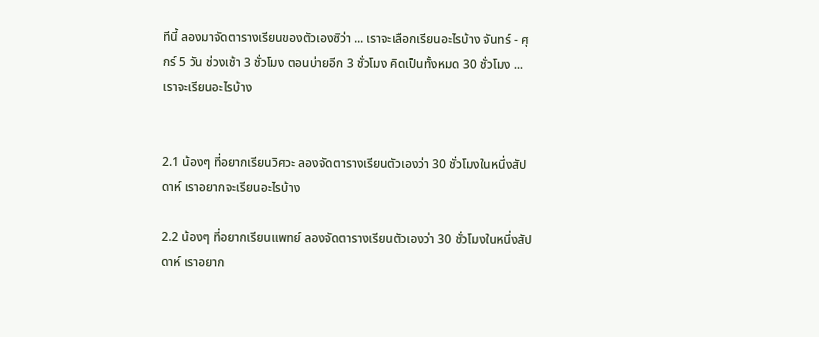ทีนี้ ลองมาจัดตารางเรียนของตัวเองซิว่า ... เราจะเลือกเรียนอะไรบ้าง จันทร์ - ศุกร์ 5 วัน ช่วงเช้า 3 ชั่วโมง ตอนบ่ายอีก 3 ชั่วโมง คิดเป็นทั้งหมด 30 ชั่วโมง ... เราจะเรียนอะไรบ้าง


2.1 น้องๆ ที่อยากเรียนวิศวะ ลองจัดตารางเรียนตัวเองว่า 30 ชั่วโมงในหนึ่งสัปดาห์ เราอยากจะเรียนอะไรบ้าง

2.2 น้องๆ ที่อยากเรียนแพทย์ ลองจัดตารางเรียนตัวเองว่า 30 ชั่วโมงในหนึ่งสัปดาห์ เราอยาก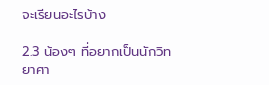จะเรียนอะไรบ้าง

2.3 น้องๆ ที่อยากเป็นนักวิทยาศา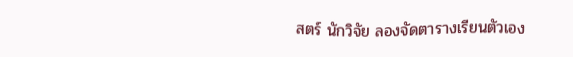สตร์ นักวิจัย ลองจัดตารางเรียนตัวเอง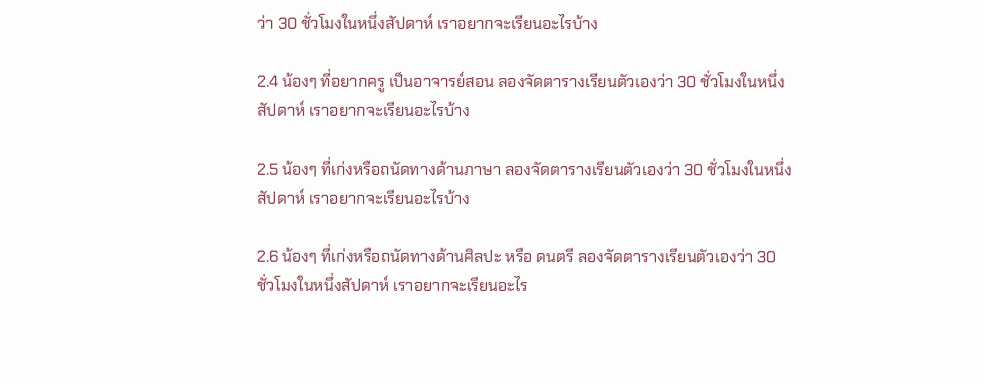ว่า 30 ชั่วโมงในหนึ่งสัปดาห์ เราอยากจะเรียนอะไรบ้าง

2.4 น้องๆ ที่อยากครู เป็นอาจารย์สอน ลองจัดตารางเรียนตัวเองว่า 30 ชั่วโมงในหนึ่งสัปดาห์ เราอยากจะเรียนอะไรบ้าง

2.5 น้องๆ ที่เก่งหรือถนัดทางด้านภาษา ลองจัดตารางเรียนตัวเองว่า 30 ชั่วโมงในหนึ่งสัปดาห์ เราอยากจะเรียนอะไรบ้าง

2.6 น้องๆ ที่เก่งหรือถนัดทางด้านศิลปะ หรือ ดนตรี ลองจัดตารางเรียนตัวเองว่า 30 ชั่วโมงในหนึ่งสัปดาห์ เราอยากจะเรียนอะไร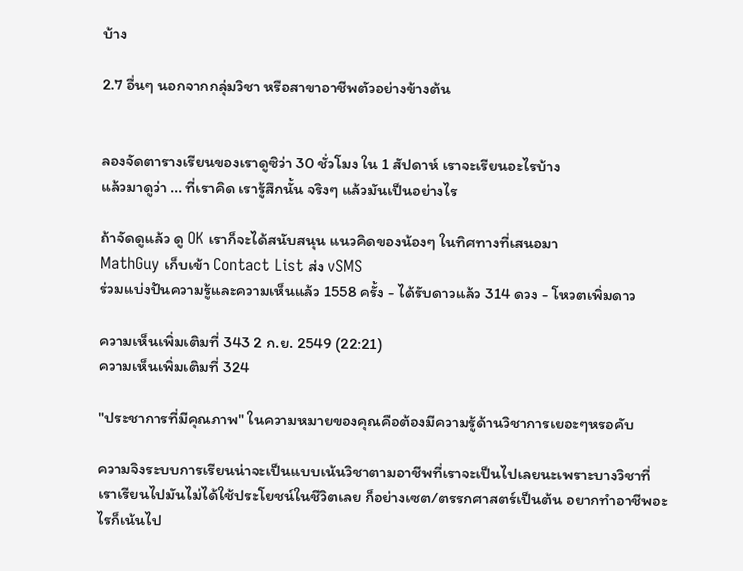บ้าง

2.7 อื่นๆ นอกจากกลุ่มวิชา หรือสาขาอาชีพตัวอย่างข้างต้น


ลองจัดตารางเรียนของเราดูซิว่า 30 ชั่วโมง ใน 1 สัปดาห์ เราจะเรียนอะไรบ้าง
แล้วมาดูว่า ... ที่เราคิด เรารู้สึกนั้น จริงๆ แล้วมันเป็นอย่างไร

ถ้าจัดดูแล้ว ดู OK เราก็จะได้สนับสนุน แนวคิดของน้องๆ ในทิศทางที่เสนอมา
MathGuy เก็บเข้า Contact List ส่ง vSMS
ร่วมแบ่งปันความรู้และความเห็นแล้ว 1558 ครั้ง - ได้รับดาวแล้ว 314 ดวง - โหวตเพิ่มดาว

ความเห็นเพิ่มเติมที่ 343 2 ก.ย. 2549 (22:21)
ความเห็นเพิ่มเติมที่ 324

"ประชาการที่มีคุณภาพ" ในความหมายของคุณคือต้องมีความรู้ด้านวิชาการเยอะๆหรอคับ

ความจิงระบบการเรียนน่าจะเป็นแบบเน้นวิชาตามอาชีพที่เราจะเป็นไปเลยนะเพราะบางวิชาที่เราเรียนไปมันไม่ได้ใช้ประโยชน์ในชีวิตเลย ก็อย่างเซต/ตรรกศาสตร์เป็นต้น อยากทำอาชีพอะไรก็เน้นไป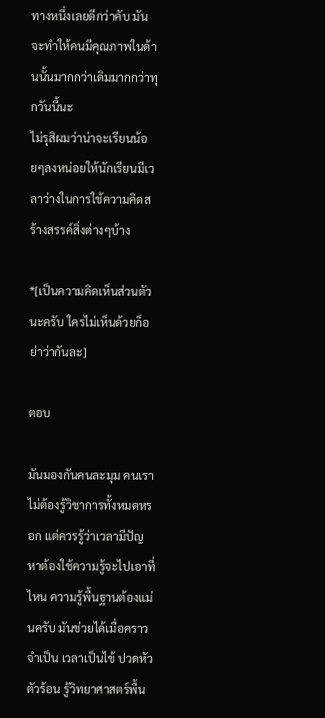ทางหนึ่งเลยดีกว่าคับ มันจะทำให้คนมีคุณภาพในด้านนั้นมากกว่าเดิมมากกว่าทุกวันนี้นะ
ไม่รุสิผมว่าน่าจะเรียนน้อยๆลงหน่อยให้นักเรียนมีเวลาว่างในการใช้ความคิดสร้างสรรค์สิ่งต่างๆบ้าง

*[เป็นความคิดเห็นส่วนตัวนะครับ ใครไม่เห็นด้วยก็อย่าว่ากันละ]

ตอบ

มันมองกันคนละมุม คนเราไม่ต้องรู้วิชาการทั้งหมดหรอก แต่ควรรู้ว่าเวลามีปัญหาต้องใช้ความรู้จะไปเอาที่ไหน ความรู้พื้นฐานต้องแม่นครับ มันช่วยได้เมื่อคราวจำเป็น เวลาเป็นไข้ ปวดหัวตัวร้อน รู้วิทยาศาสตร์พื้น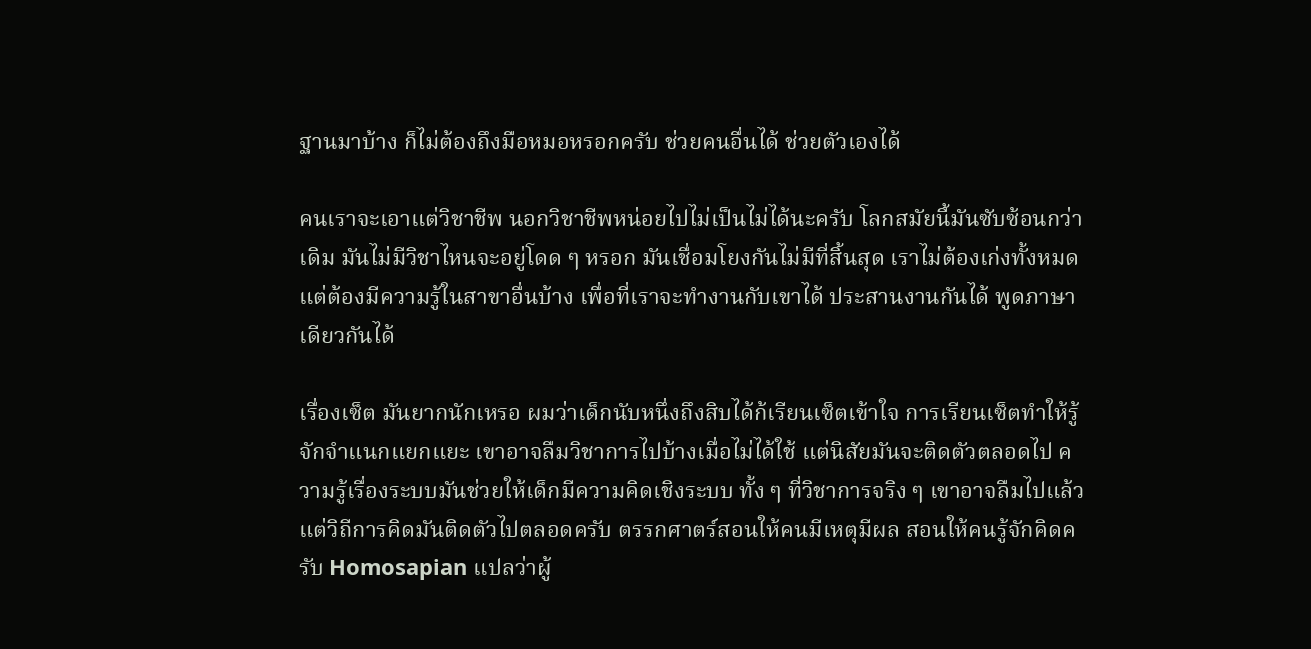ฐานมาบ้าง ก็ไม่ต้องถึงมือหมอหรอกครับ ช่วยคนอื่นได้ ช่วยตัวเองได้

คนเราจะเอาแต่วิชาชีพ นอกวิชาชีพหน่อยไปไม่เป็นไม่ได้นะครับ โลกสมัยนี้มันซับซ้อนกว่าเดิม มันไม่มีวิชาไหนจะอยู่โดด ๆ หรอก มันเชื่อมโยงกันไม่มีที่สิ้นสุด เราไม่ต้องเก่งทั้งหมดแต่ต้องมีความรู้ในสาขาอื่นบ้าง เพื่อที่เราจะทำงานกับเขาได้ ประสานงานกันได้ พูดภาษาเดียวกันได้

เรื่องเซ็ต มันยากนักเหรอ ผมว่าเด็กนับหนึ่งถึงสิบได้ก้เรียนเซ็ตเข้าใจ การเรียนเซ็ตทำให้รู้จักจำแนกแยกแยะ เขาอาจลืมวิชาการไปบ้างเมื่อไม่ได้ใช้ แต่นิสัยมันจะติดตัวตลอดไป ความรู้เรื่องระบบมันช่วยให้เด็กมีความคิดเชิงระบบ ทั้ง ๆ ที่วิชาการจริง ๆ เขาอาจลืมไปแล้ว แต่วิถีการคิดมันติดตัวไปตลอดครับ ตรรกศาตร์สอนให้คนมีเหตุมีผล สอนให้คนรู้จักคิดครับ Homosapian แปลว่าผู้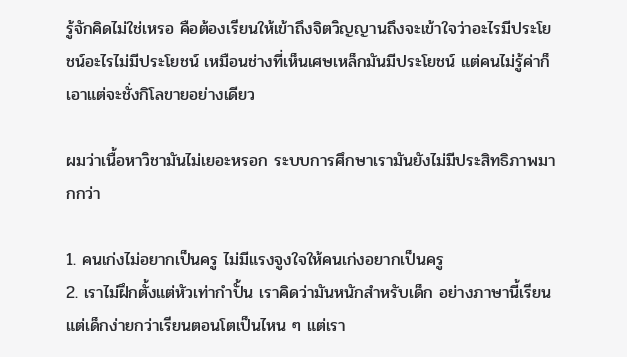รู้จักคิดไม่ใช่เหรอ คือต้องเรียนให้เข้าถึงจิตวิญญานถึงจะเข้าใจว่าอะไรมีประโยชน์อะไรไม่มีประโยชน์ เหมือนช่างที่เห็นเศษเหล็กมันมีประโยชน์ แต่คนไม่รู้ค่าก็เอาแต่จะชั่งกิโลขายอย่างเดียว

ผมว่าเนื้อหาวิชามันไม่เยอะหรอก ระบบการศึกษาเรามันยังไม่มีประสิทธิภาพมากกว่า

1. คนเก่งไม่อยากเป็นครู ไม่มีแรงจูงใจให้คนเก่งอยากเป็นครู
2. เราไม่ฝึกตั้งแต่หัวเท่ากำปั้น เราคิดว่ามันหนักสำหรับเด็ก อย่างภาษานี้เรียนแต่เด็กง่ายกว่าเรียนตอนโตเป็นไหน ๆ แต่เรา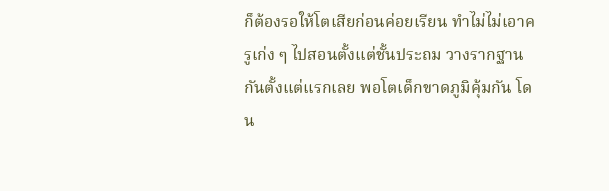ก็ต้องรอให้โตเสียก่อนค่อยเรียน ทำไม่ไม่เอาครูเก่ง ๆ ไปสอนตั้งแต่ชั้นประถม วางรากฐานกันตั้งแต่แรกเลย พอโตเด็กขาดภูมิคุ้มกัน โดน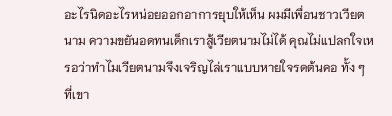อะไรนิดอะไรหน่อยออกอาการยุบให้เห็น ผมมีเพื่อนชาวเวียตนาม ความขยันอดทนเด็กเราสู้เวียตนามไม่ได้ คุณไม่แปลกใจเหรอว่าทำไมเวียตนามจึงเจริญไล่เราแบบหายใจรดต้นคอ ทั้ง ๆ ที่เขา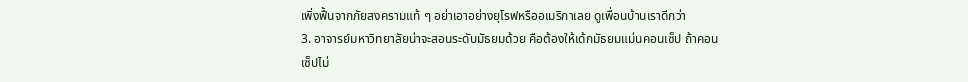เพิ่งฟื้นจากภัยสงครามแท้ ๆ อย่าเอาอย่างยุโรฟหรืออเมริกาเลย ดูเพื่อนบ้านเราดีกว่า
3. อาจารย์มหาวิทยาลัยน่าจะสอนระดับมัธยมด้วย คือต้องให้เด้กมัธยมแม่นคอนเซ็ป ถ้าคอนเซ็ปไม่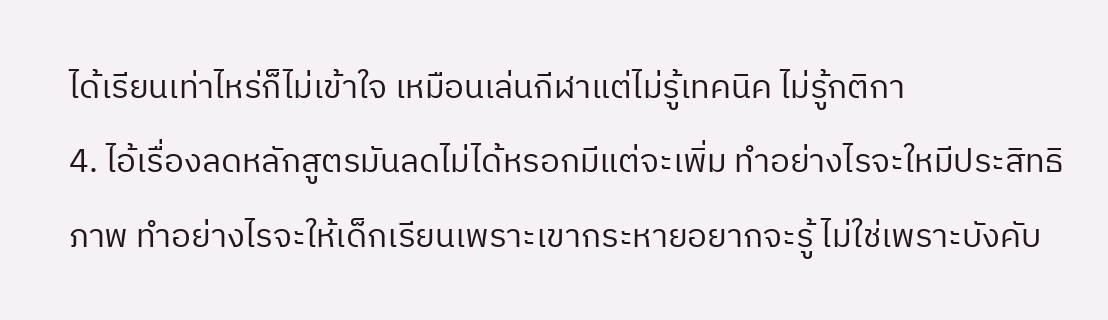ได้เรียนเท่าไหร่ก็ไม่เข้าใจ เหมือนเล่นกีฬาแต่ไม่รู้เทคนิค ไม่รู้กติกา
4. ไอ้เรื่องลดหลักสูตรมันลดไม่ได้หรอกมีแต่จะเพิ่ม ทำอย่างไรจะใหมีประสิทธิภาพ ทำอย่างไรจะให้เด็กเรียนเพราะเขากระหายอยากจะรู้ ไม่ใช่เพราะบังคับ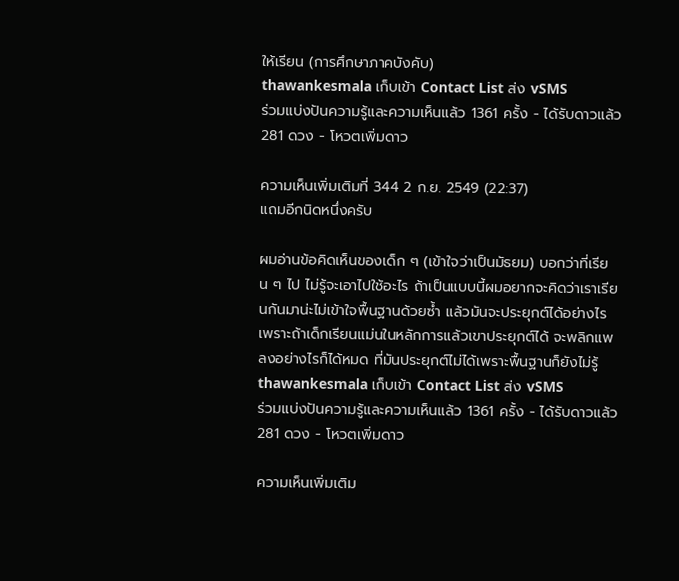ให้เรียน (การศึกษาภาคบังคับ)
thawankesmala เก็บเข้า Contact List ส่ง vSMS
ร่วมแบ่งปันความรู้และความเห็นแล้ว 1361 ครั้ง - ได้รับดาวแล้ว 281 ดวง - โหวตเพิ่มดาว

ความเห็นเพิ่มเติมที่ 344 2 ก.ย. 2549 (22:37)
แถมอีกนิดหนึ่งครับ

ผมอ่านข้อคิดเห็นของเด็ก ๆ (เข้าใจว่าเป็นมัธยม) บอกว่าที่เรียน ๆ ไป ไม่รู้จะเอาไปใช้อะไร ถ้าเป็นแบบนี้ผมอยากจะคิดว่าเราเรียนกันมาน่ะไม่เข้าใจพื้นฐานด้วยซ้ำ แล้วมันจะประยุกต์ได้อย่างไร เพราะถ้าเด็กเรียนแม่นในหลักการแล้วเขาประยุกต์ได้ จะพลิกแพลงอย่างไรก็ได้หมด ที่มันประยุกต์ไม่ได้เพราะพื้นฐานก็ยังไม่รู้
thawankesmala เก็บเข้า Contact List ส่ง vSMS
ร่วมแบ่งปันความรู้และความเห็นแล้ว 1361 ครั้ง - ได้รับดาวแล้ว 281 ดวง - โหวตเพิ่มดาว

ความเห็นเพิ่มเติม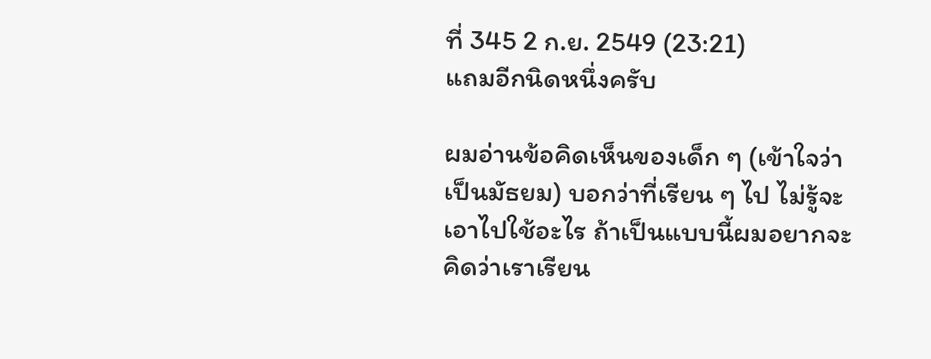ที่ 345 2 ก.ย. 2549 (23:21)
แถมอีกนิดหนึ่งครับ

ผมอ่านข้อคิดเห็นของเด็ก ๆ (เข้าใจว่าเป็นมัธยม) บอกว่าที่เรียน ๆ ไป ไม่รู้จะเอาไปใช้อะไร ถ้าเป็นแบบนี้ผมอยากจะคิดว่าเราเรียน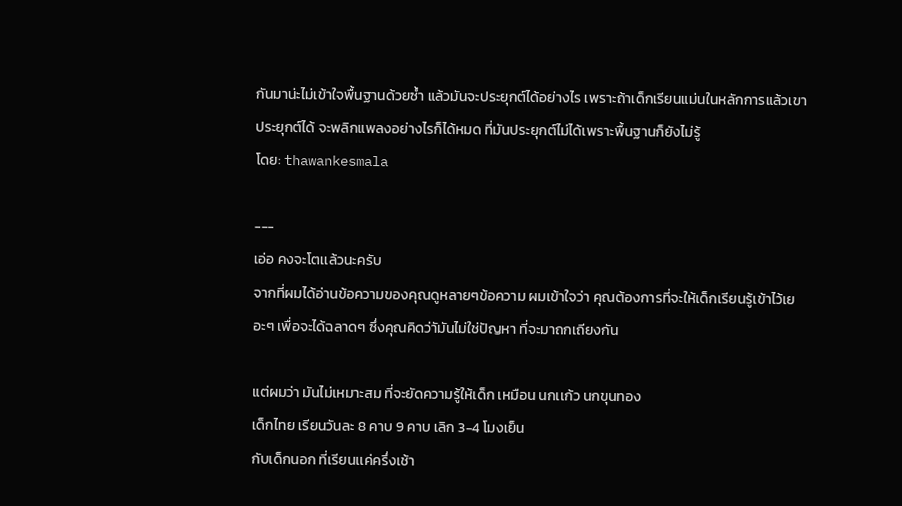กันมาน่ะไม่เข้าใจพื้นฐานด้วยซ้ำ แล้วมันจะประยุกต์ได้อย่างไร เพราะถ้าเด็กเรียนแม่นในหลักการแล้วเขาประยุกต์ได้ จะพลิกแพลงอย่างไรก็ได้หมด ที่มันประยุกต์ไม่ได้เพราะพื้นฐานก็ยังไม่รู้
โดย: thawankesmala

---
เอ่อ คงจะโตเเล้วนะครับ
จากที่ผมได้อ่านข้อความของคุณดูหลายๆข้อความ ผมเข้าใจว่า คุณต้องการที่จะให้เด็กเรียนรู้เข้าไว้เยอะๆ เพื่อจะได้ฉลาดๆ ซึ่งคุณคิดว่าัมันไม่ใช่ปัญหา ที่จะมาถกเถียงกัน

แต่ผมว่า มันไม่เหมาะสม ที่จะยัดความรู้ให้เด็ก เหมือน นกเเก้ว นกขุนทอง
เด็กไทย เรียนวันละ 8 คาบ 9 คาบ เลิก 3-4 โมงเย็น
กับเด็กนอก ที่เรียนเเค่ครึ่งเช้า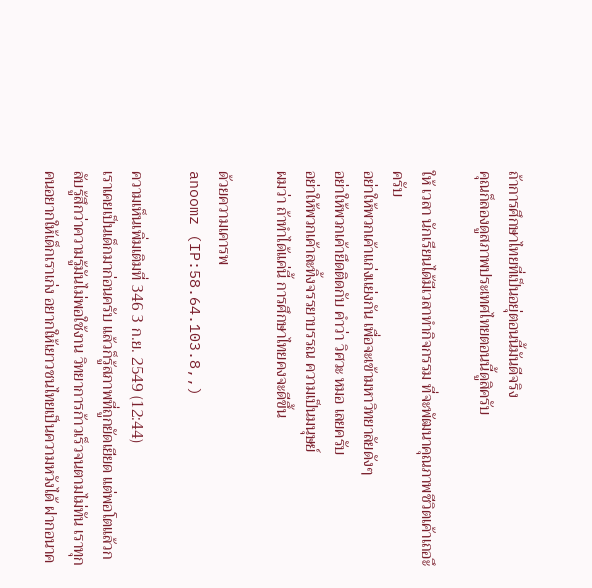ถ้าการศึกษาไทยที่เป็นอยุ่ตอนนี้มันดีจริง
คุณก็ลองดูสภาพประเทศไทยตอนนี้ดูสิครับ

ให้ เวลา นักเรียนได้มีเวลาทำกิจกรรม ที่จะพัฒนาคุณภาพชีวิตเค้าเถอะึครับ
อย่าให้พวกเค้าเเก่งเเย่งกัน เพื่อจะเข้ามหาวิทยาลัยดังๆ
อย่าให้พวกเค้ายึดติดกับ คำว่า วิศวะ หมอ เลยครับ
อย่าให้พวกเค้าละทิ้งจรรยาบรรณ ความเป็นมนุษย์
ผมว่า ถ้าทำได้แค่นี้ การศึกษาไทยคงจะดีขึ้น

ด้วยความเคารพ
anoomz (IP:58.64.103.8,,)

ความเห็นเพิ่มเติมที่ 346 3 ก.ย. 2549 (12:44)
เราเคยเป็นเด็กมาก่อนครับ แล้วก็รู้สภาพที่ถูกยัดเยียด แต่พอโตแล้วกลับรู้สึกว่าความรู้มันไม่พอใช้งาน วิทยาการก้าวเร็วจนตามไม่ทัน เราทุกคนอยากให้เด็กเราเก่ง อยากให้เยาวชนไทยเป็นความหวังได้ ฝากอนาค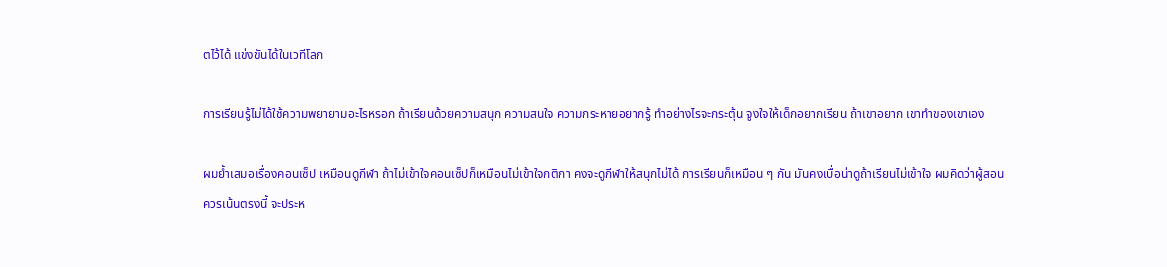ตไว้ได้ แข่งขันได้ในเวทีโลก

การเรียนรู้ไม่ได้ใช้ความพยายามอะไรหรอก ถ้าเรียนด้วยความสนุก ความสนใจ ความกระหายอยากรู้ ทำอย่างไรจะกระตุ้น จูงใจให้เด็กอยากเรียน ถ้าเขาอยาก เขาทำของเขาเอง

ผมย้ำเสมอเรื่องคอนเซ็ป เหมือนดูกีฬา ถ้าไม่เข้าใจคอนเซ็ปก็เหมือนไม่เข้าใจกติกา คงจะดูกีฬาให้สนุกไม่ได้ การเรียนก็เหมือน ๆ กัน มันคงเบื่อน่าดูถ้าเรียนไม่เข้าใจ ผมคิดว่าผู้สอนควรเน้นตรงนี้ จะประห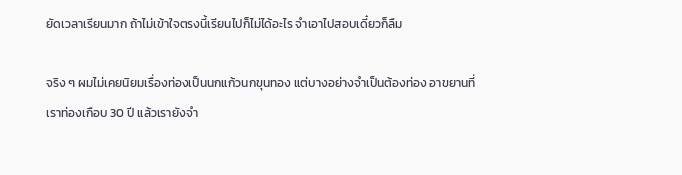ยัดเวลาเรียนมาก ถ้าไม่เข้าใจตรงนี้เรียนไปก็ไม่ได้อะไร จำเอาไปสอบเดี๋ยวก็ลืม

จริง ๆ ผมไม่เคยนิยมเรื่องท่องเป็นนกแก้วนกขุนทอง แต่บางอย่างจำเป็นต้องท่อง อาขยานที่เราท่องเกือบ 30 ปี แล้วเรายังจำ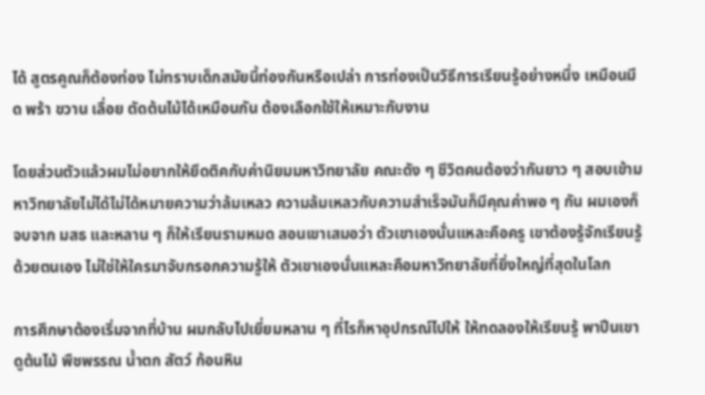ได้ สูตรคูณก็ต้องท่อง ไม่ทราบเด็กสมัยนี้ท่องกันหรือเปล่า การท่องเป็นวิธีการเรียนรู้อย่างหนึ่ง เหมือนมีด พร้า ขวาน เลื่อย ตัดต้นไม้ได้เหมือนกัน ต้องเลือกใช้ให้เหมาะกับงาน

โดยส่วนตัวแล้วผมไม่อยากให้ยึดติคกับค่านิยมมหาวิทยาลัย คณะดัง ๆ ชีวิตคนต้องว่ากันยาว ๆ สอบเข้ามหาวิทยาลัยไม่ได้ไม่ได้หมายความว่าล้มเหลว ความล้มเหลวกับความสำเร็จมันก็มีคุณค่าพอ ๆ กัน ผมเองก็จบจาก มสธ และหลาน ๆ ก็ให้เรียนรามหมด สอนเขาเสมอว่า ตัวเขาเองนั่นแหละคือครู เขาต้องรู้จักเรียนรู้ด้วยตนเอง ไม่ใช่ให้ใครมาจับกรอกความรู้ให้ ตัวเขาเองนั่นแหละคือมหาวิทยาลัยที่ยิ่งใหญ่ที่สุดในโลก

การศึกษาต้องเริ่มจากที่บ้าน ผมกลับไปเยี่ยมหลาน ๆ ที่ไรก็หาอุปกรณ์ไปให้ ให้ทดลองให้เรียนรู้ พาปีนเขาดูต้นไม้ พืชพรรณ น้ำตก สัตว์ ก้อนหิน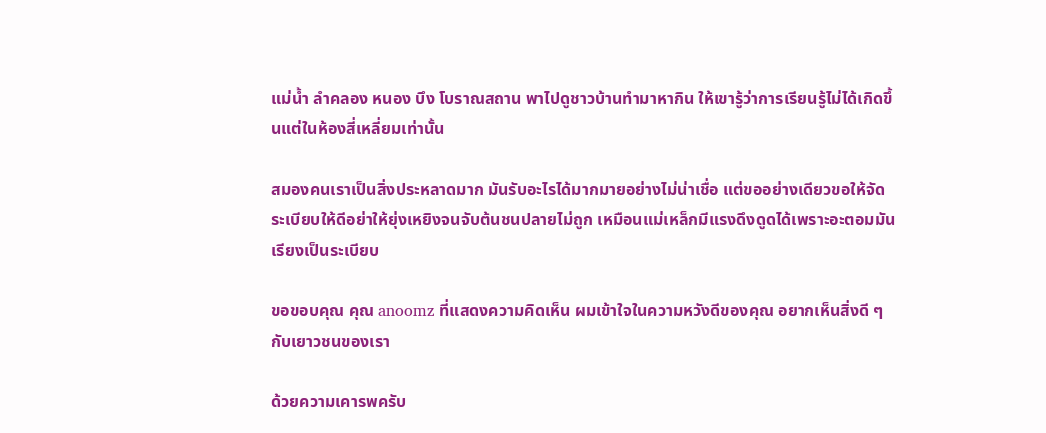แม่น้ำ ลำคลอง หนอง บึง โบราณสถาน พาไปดูชาวบ้านทำมาหากิน ให้เขารู้ว่าการเรียนรู้ไม่ได้เกิดขึ้นแต่ในห้องสี่เหลี่ยมเท่านั้น

สมองคนเราเป็นสิ่งประหลาดมาก มันรับอะไรได้มากมายอย่างไม่น่าเชื่อ แต่ขออย่างเดียวขอให้จัดระเบียบให้ดีอย่าให้ยุ่งเหยิงจนจับต้นชนปลายไม่ถูก เหมือนแม่เหล็กมีแรงดึงดูดได้เพราะอะตอมมันเรียงเป็นระเบียบ

ขอขอบคุณ คุณ anoomz ที่แสดงความคิดเห็น ผมเข้าใจในความหวังดีของคุณ อยากเห็นสิ่งดี ๆ กับเยาวชนของเรา

ด้วยความเคารพครับ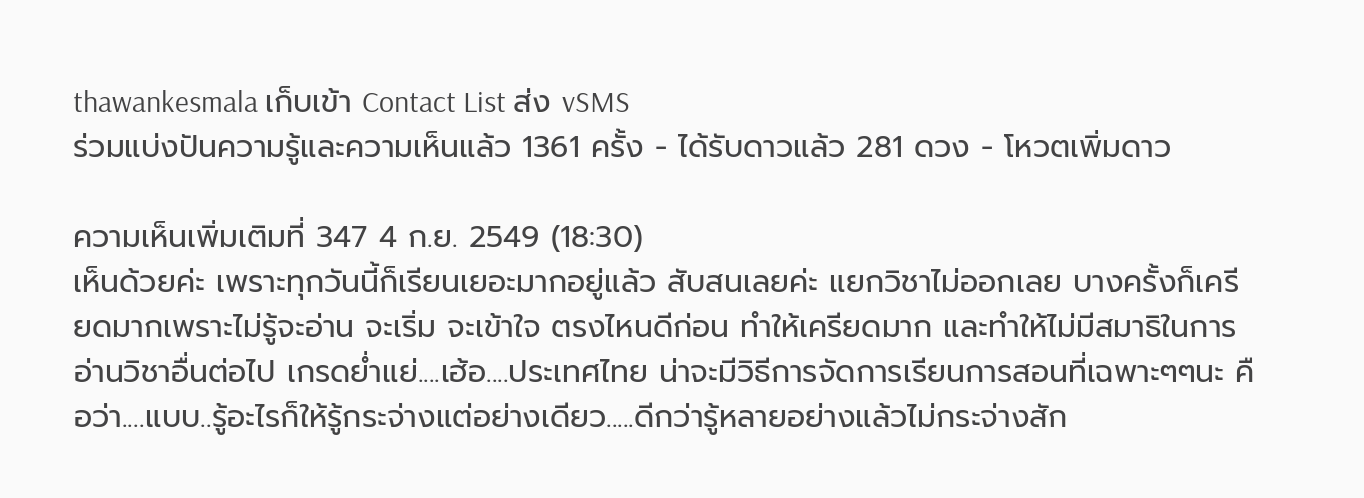thawankesmala เก็บเข้า Contact List ส่ง vSMS
ร่วมแบ่งปันความรู้และความเห็นแล้ว 1361 ครั้ง - ได้รับดาวแล้ว 281 ดวง - โหวตเพิ่มดาว

ความเห็นเพิ่มเติมที่ 347 4 ก.ย. 2549 (18:30)
เห็นด้วยค่ะ เพราะทุกวันนี้ก็เรียนเยอะมากอยู่แล้ว สับสนเลยค่ะ แยกวิชาไม่ออกเลย บางครั้งก็เครียดมากเพราะไม่รู้จะอ่าน จะเริ่ม จะเข้าใจ ตรงไหนดีก่อน ทำให้เครียดมาก และทำให้ไม่มีสมาธิในการอ่านวิชาอื่นต่อไป เกรดย่ำแย่....เฮ้อ....ประเทศไทย น่าจะมีวิธีการจัดการเรียนการสอนที่เฉพาะๆๆนะ คือว่า....แบบ..รู้อะไรก็ให้รู้กระจ่างแต่อย่างเดียว.....ดีกว่ารู้หลายอย่างแล้วไม่กระจ่างสัก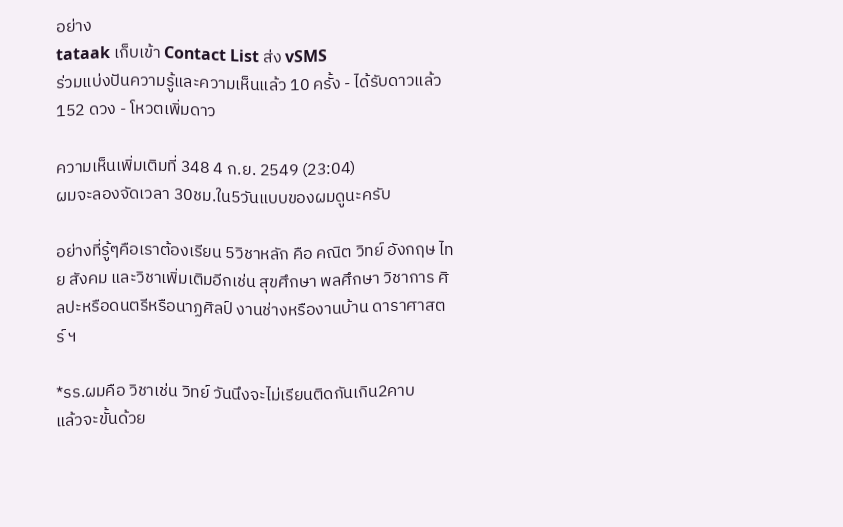อย่าง
tataak เก็บเข้า Contact List ส่ง vSMS
ร่วมแบ่งปันความรู้และความเห็นแล้ว 10 ครั้ง - ได้รับดาวแล้ว 152 ดวง - โหวตเพิ่มดาว

ความเห็นเพิ่มเติมที่ 348 4 ก.ย. 2549 (23:04)
ผมจะลองจัดเวลา 30ชม.ใน5วันแบบของผมดูนะครับ

อย่างที่รู้ๆคือเราต้องเรียน 5วิชาหลัก คือ คณิต วิทย์ อังกฤษ ไทย สังคม และวิชาเพิ่มเติมอีกเช่น สุขศึกษา พลศึกษา วิชาการ ศิลปะหรือดนตรีหรือนาฏศิลป์ งานช่างหรืองานบ้าน ดาราศาสตร์ ฯ

*รร.ผมคือ วิชาเช่น วิทย์ วันนึงจะไม่เรียนติดกันเกิน2คาบ
แล้วจะขั้นด้วย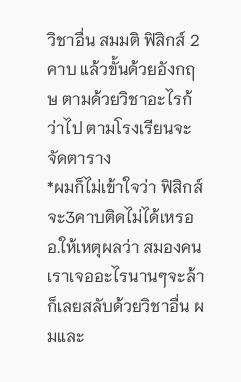วิชาอื่น สมมติ ฟิสิกส์ 2 คาบ แล้วขั้นด้วยอังกฤษ ตามด้วยวิชาอะไรก้ว่าไป ตามโรงเรียนจะจัดตาราง
*ผมก็ไม่เข้าใจว่า ฟิสิกส์จะ3คาบติดไม่ได้เหรอ อ.ให้เหตุผลว่า สมองคนเราเจออะไรนานๆจะล้า ก็เลยสลับด้วยวิชาอื่น ผมและ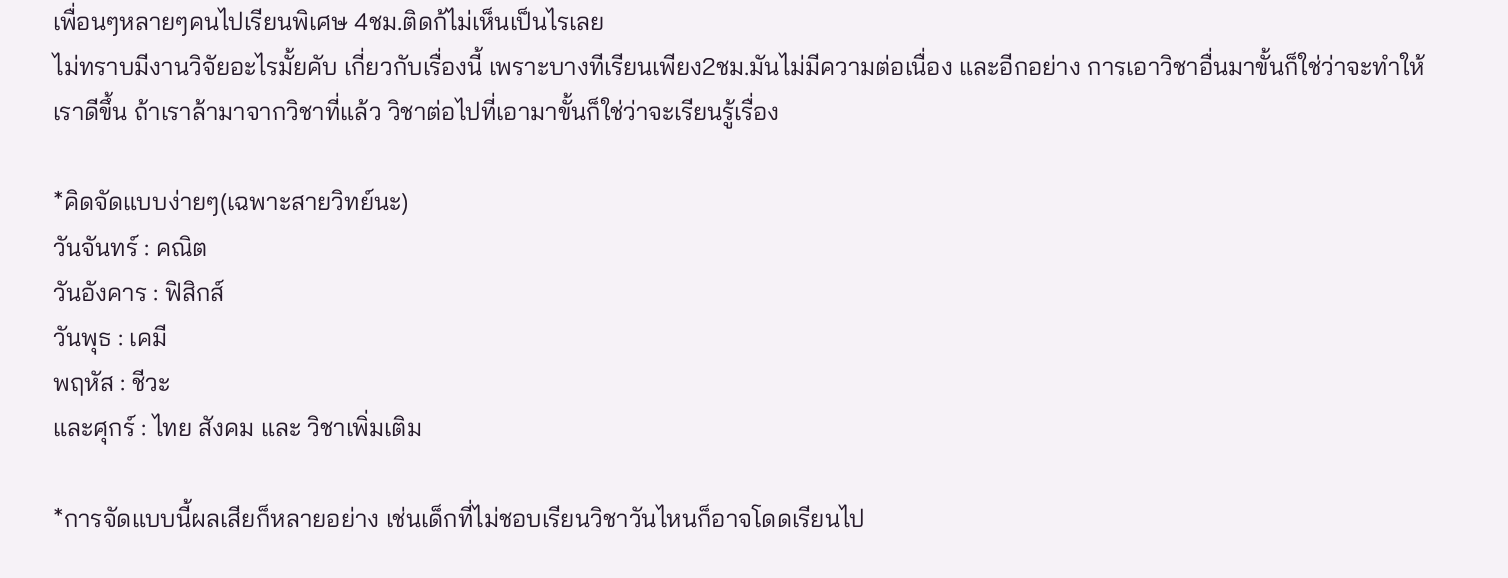เพื่อนๆหลายๆคนไปเรียนพิเศษ 4ชม.ติดก้ไม่เห็นเป็นไรเลย
ไม่ทราบมีงานวิจัยอะไรมั้ยคับ เกี่ยวกับเรื่องนี้ เพราะบางทีเรียนเพียง2ชม.มันไม่มีความต่อเนื่อง และอีกอย่าง การเอาวิชาอื่นมาขั้นก็ใช่ว่าจะทำให้เราดีขึ้น ถ้าเราล้ามาจากวิชาที่แล้ว วิชาต่อไปที่เอามาขั้นก็ใช่ว่าจะเรียนรู้เรื่อง

*คิดจัดแบบง่ายๆ(เฉพาะสายวิทย์นะ)
วันจันทร์ : คณิต
วันอังคาร : ฟิสิกส์
วันพุธ : เคมี
พฤหัส : ชีวะ
และศุกร์ : ไทย สังคม และ วิชาเพิ่มเติม

*การจัดแบบนี้ผลเสียก็หลายอย่าง เช่นเด็กที่ไม่ชอบเรียนวิชาวันไหนก็อาจโดดเรียนไป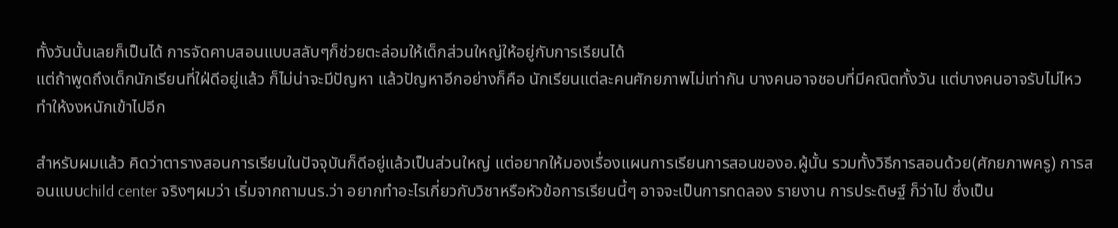ทั้งวันนั้นเลยก็เป็นได้ การจัดคาบสอนแบบสลับๆก็ช่วยตะล่อมให้เด็กส่วนใหญ่ให้อยู่กับการเรียนได้
แต่ถ้าพูดถึงเด็กนักเรียนที่ใฝ่ดีอยู่แล้ว ก็ไม่น่าจะมีปัญหา แล้วปัญหาอีกอย่างก็คือ นักเรียนแต่ละคนศักยภาพไม่เท่ากัน บางคนอาจชอบที่มีคณิตทั้งวัน แต่บางคนอาจรับไม่ไหว ทำให้งงหนักเข้าไปอีก

สำหรับผมแล้ว คิดว่าตารางสอนการเรียนในปัจจุบันก็ดีอยู่แล้วเป็นส่วนใหญ่ แต่อยากให้มองเรื่องแผนการเรียนการสอนของอ.ผู้นั้น รวมทั้งวิธีการสอนด้วย(ศักยภาพครู) การสอนแบบchild center จริงๆผมว่า เริ่มจากถามนร.ว่า อยากทำอะไรเกี่ยวกับวิชาหรือหัวข้อการเรียนนี้ๆ อาจจะเป็นการทดลอง รายงาน การประดิษฐ์ ก็ว่าไป ซึ่งเป็น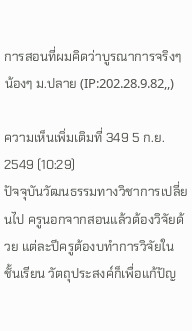การสอนที่ผมคิดว่าบูรณาการจริงๆ
น้องๆ ม.ปลาย (IP:202.28.9.82,,)

ความเห็นเพิ่มเติมที่ 349 5 ก.ย. 2549 (10:29)
ปัจจุบันวัฒนธรรมทางวิชาการเปลี่ยนไป ครูนอกจากสอนแล้วต้องวิจัยด้วย แต่ละปีครูต้องบทำการวิจัยในชั้นเรียน วัตถุประสงค์ก็เพื่อแก้ปัญ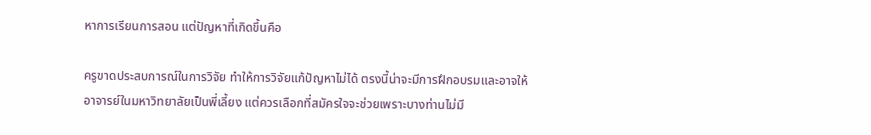หาการเรียนการสอน แต่ปัญหาที่เกิดขึ้นคือ

ครูขาดประสบการณ์ในการวิจัย ทำให้การวิจัยแก้ปัญหาไม่ได้ ตรงนี้น่าจะมีการฝึกอบรมและอาจให้อาจารย์ในมหาวิทยาลัยเป็นพี่เลี้ยง แต่ควรเลือกที่สมัครใจจะช่วยเพราะบางท่านไม่มี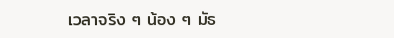เวลาจริง ๆ น้อง ๆ มัธ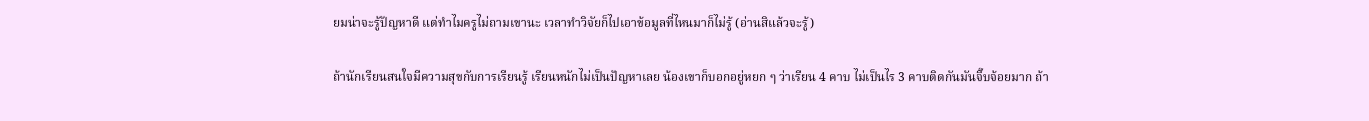ยมน่าจะรู้ปัญหาดี แต่ทำไมครูไม่ถามเขานะ เวลาทำวิจัยก็ไปเอาข้อมูลที่ไหนมาก็ไม่รู้ (อ่านสิแล้วจะรู้)

ถ้านักเรียนสนใจมีความสุขกับการเรียนรู้ เรียนหนักไม่เป็นปัญหาเลย น้องเขาก็บอกอยู่หยก ๆ ว่าเรียน 4 คาบ ไม่เป็นไร 3 คาบติดกันมันจิ๊บจ้อยมาก ถ้า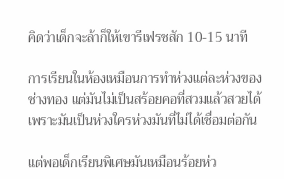คิดว่าเด็กจะล้าก็ให้เขารีเฟรชสัก 10-15 นาที

การเรียนในห้องเหมือนการทำห่วงแต่ละห่วงของช่างทอง แต่มันไม่เป็นสร้อยคอที่สวมแล้วสวยได้ เพราะมันเป็นห่วงใครห่วงมันที่ไม่ได้เชื่อมต่อกัน

แต่พอเด็กเรียนพิเศษมันเหมือนร้อยห่ว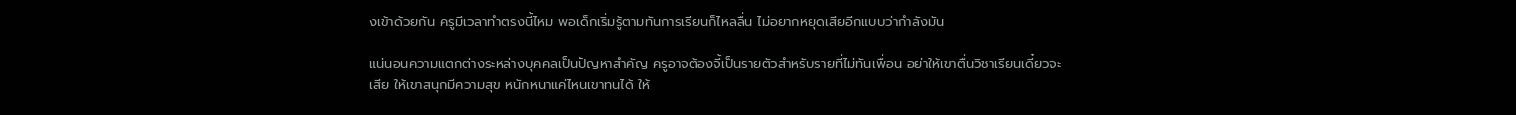งเข้าด้วยกัน ครูมีเวลาทำตรงนี้ไหม พอเด็กเริ่มรู้ตามทันการเรียนก็ไหลลื่น ไม่อยากหยุดเสียอีกแบบว่ากำลังมัน

แน่นอนความแตกต่างระหล่างบุคคลเป็นปัญหาสำคัญ ครูอาจต้องจี้เป็นรายตัวสำหรับรายที่ไม่ทันเพื่อน อย่าให้เขาตื่นวิชาเรียนเดี๋ยวจะเสีย ให้เขาสนุกมีความสุข หนักหนาแค่ไหนเขาทนได้ ให้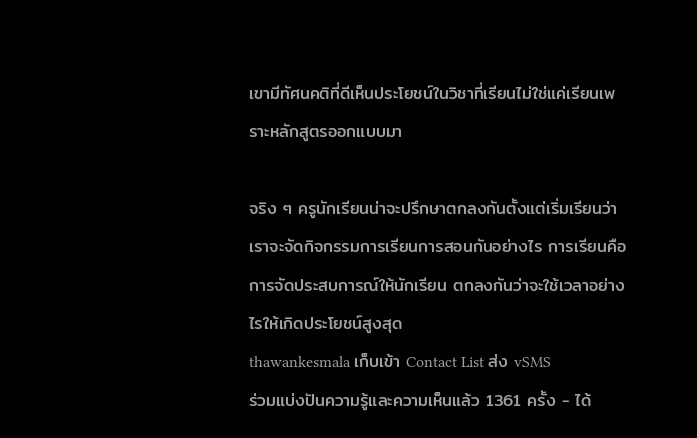เขามีทัศนคติที่ดีเห็นประโยชน์ในวิชาที่เรียนไม่ใช่แค่เรียนเพราะหลักสูตรออกแบบมา

จริง ๆ ครูนักเรียนน่าจะปรึกษาตกลงกันตั้งแต่เริ่มเรียนว่าเราจะจัดกิจกรรมการเรียนการสอนกันอย่างไร การเรียนคือการจัดประสบการณ์ให้นักเรียน ตกลงกันว่าจะใช้เวลาอย่างไรให้เกิดประโยชน์สูงสุด
thawankesmala เก็บเข้า Contact List ส่ง vSMS
ร่วมแบ่งปันความรู้และความเห็นแล้ว 1361 ครั้ง - ได้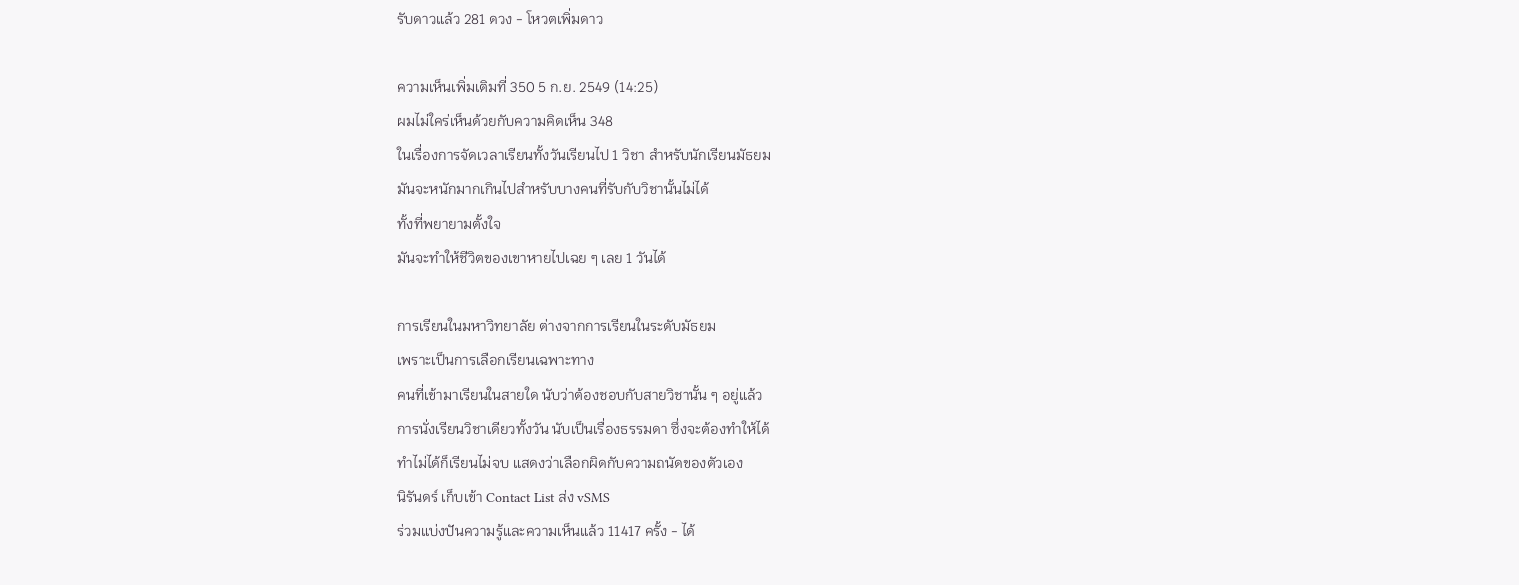รับดาวแล้ว 281 ดวง - โหวตเพิ่มดาว

ความเห็นเพิ่มเติมที่ 350 5 ก.ย. 2549 (14:25)
ผมไม่ใคร่เห็นด้วยกับความคิดเห็น 348
ในเรื่องการจัดเวลาเรียนทั้งวันเรียนไป 1 วิชา สำหรับนักเรียนมัธยม
มันจะหนักมากเกินไปสำหรับบางคนที่รับกับวิชานั้นไม่ได้
ทั้งที่พยายามตั้งใจ
มันจะทำให้ชีวิตของเขาหายไปเฉย ๆ เลย 1 วันได้

การเรียนในมหาวิทยาลัย ต่างจากการเรียนในระดับมัธยม
เพราะเป็นการเลือกเรียนเฉพาะทาง
คนที่เข้ามาเรียนในสายใด นับว่าต้องชอบกับสายวิชานั้น ๆ อยู่แล้ว
การนั่งเรียนวิชาเดียวทั้งวัน นับเป็นเรื่องธรรมดา ซึ่งจะต้องทำให้ได้
ทำไม่ได้ก็เรียนไม่จบ แสดงว่าเลือกผิดกับความถนัดของตัวเอง
นิรันดร์ เก็บเข้า Contact List ส่ง vSMS
ร่วมแบ่งปันความรู้และความเห็นแล้ว 11417 ครั้ง - ได้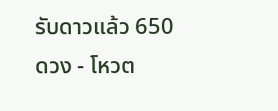รับดาวแล้ว 650 ดวง - โหวต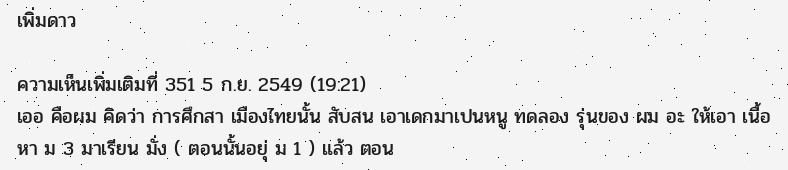เพิ่มดาว

ความเห็นเพิ่มเติมที่ 351 5 ก.ย. 2549 (19:21)
เออ คือผม คิดว่า การศึกสา เมืองไทยนั้น สับสน เอาเดกมาเปนหนู ทดลอง รุ่นของ ผม อะ ให้เอา เนื้อหา ม 3 มาเรียน มั่ง ( ตอนนั้นอยุ่ ม 1 ) แล้ว ตอน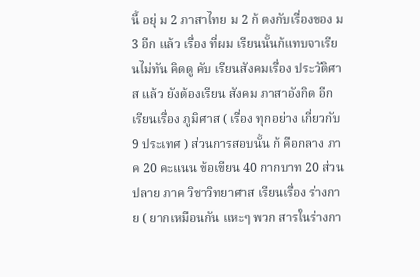นี้ อยุ่ ม 2 ภาสาไทย ม 2 ก้ ตงกับเรื่องของ ม 3 อีก แล้ว เรื่อง ที่ผม เรียนนั้นก้แทบจาเรียนไม่ทัน คิดดู คับ เรียนสังคมเรื่อง ประวัติศาส แล้ว ยังต้องเรียน สังคม ภาสาอังกิด อีก เรียนเรื่อง ภูมิศาส ( เรื่อง ทุกอย่าง เกี่ยวกับ 9 ประเทศ ) ส่วนการสอบนั้น ก้ คือกลาง ภาค 20 คะแนน ข้อเขียน 40 กากบาท 20 ส่วนปลาย ภาค วิชาวิทยาศาส เรียนเรื่อง ร่างกาย ( ยากเหมือนกัน แหะๆ พวก สารในร่างกา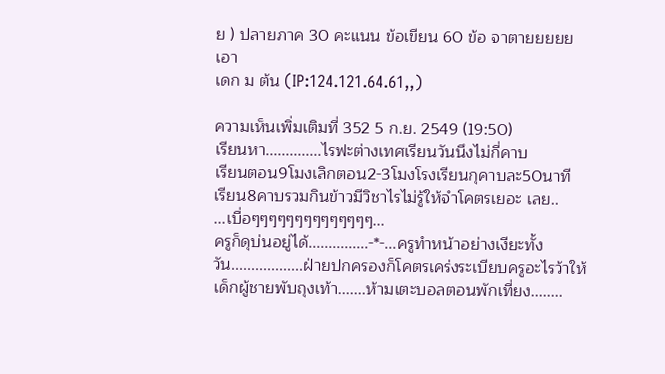ย ) ปลายภาค 30 คะแนน ข้อเขียน 60 ข้อ จาตายยยยยเอา
เดก ม ต้น (IP:124.121.64.61,,)

ความเห็นเพิ่มเติมที่ 352 5 ก.ย. 2549 (19:50)
เรียนหา..............ไรฟะต่างเทศเรียนวันนึงไม่กี่คาบ
เรียนตอน9โมงเลิกตอน2-3โมงโรงเรียนกุคาบละ50นาที
เรียน8คาบรวมกินข้าวมีวิชาไรไม่รู้ให้จำโคตรเยอะ เลย..
...เบื่อๆๆๆๆๆๆๆๆๆๆๆๆๆๆ...
ครูก็ดุบ่นอยู่ได้...............-*-...ครูทำหน้าอย่างเงียะทั้งวัน..................ฝ่ายปกครองก็โคตรเคร่งระเบียบครูอะไรว้าให้เด็กผู้ชายพับถุงเท้า.......ห้ามเตะบอลตอนพักเที่ยง........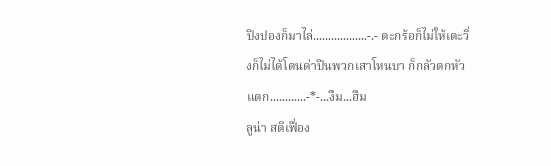ปิงปองก็มาไล่..................-.- ตะกร้อก็ไม่ให้เตะวิ่งก็ไม่ได้โดนด่าปีนพวกเสาโหนบา ก็กลัวตกหัวแตก............-*-...งืม...ฮืม
ลูน่า สติเฟื่อง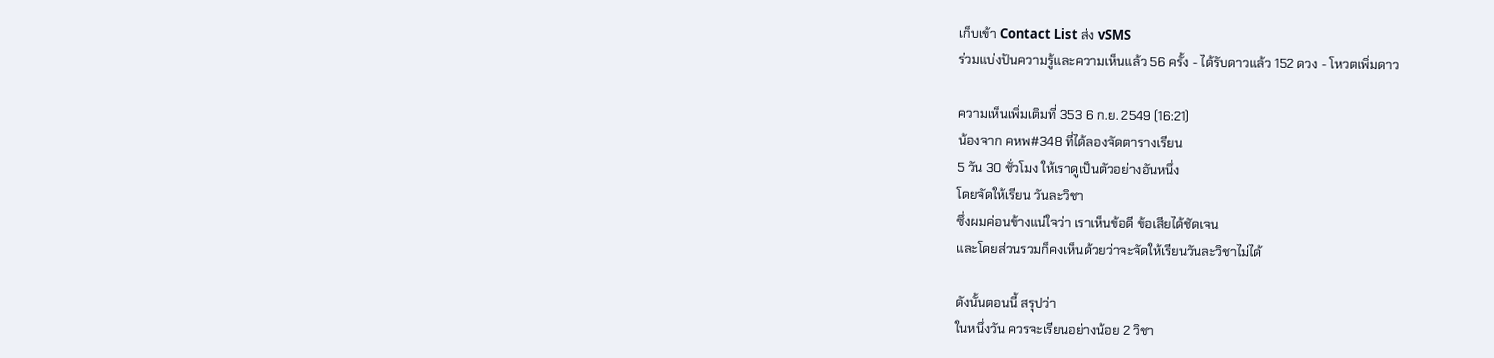เก็บเข้า Contact List ส่ง vSMS
ร่วมแบ่งปันความรู้และความเห็นแล้ว 56 ครั้ง - ได้รับดาวแล้ว 152 ดวง - โหวตเพิ่มดาว

ความเห็นเพิ่มเติมที่ 353 6 ก.ย. 2549 (16:21)
น้องจาก คหพ#348 ที่ได้ลองจัดตารางเรียน
5 วัน 30 ชั่วโมง ให้เราดูเป็นตัวอย่างอันหนึ่ง
โดยจัดให้เรียน วันละวิชา
ซึ่งผมค่อนข้างแน่ใจว่า เราเห็นข้อดี ข้อเสียได้ชัดเจน
และโดยส่วนรวมก็คงเห็นด้วยว่าจะจัดให้เรียนวันละวิชาไม่ได้

ดังนั้นตอนนี้ สรุปว่า
ในหนึ่งวัน ควรจะเรียนอย่างน้อย 2 วิชา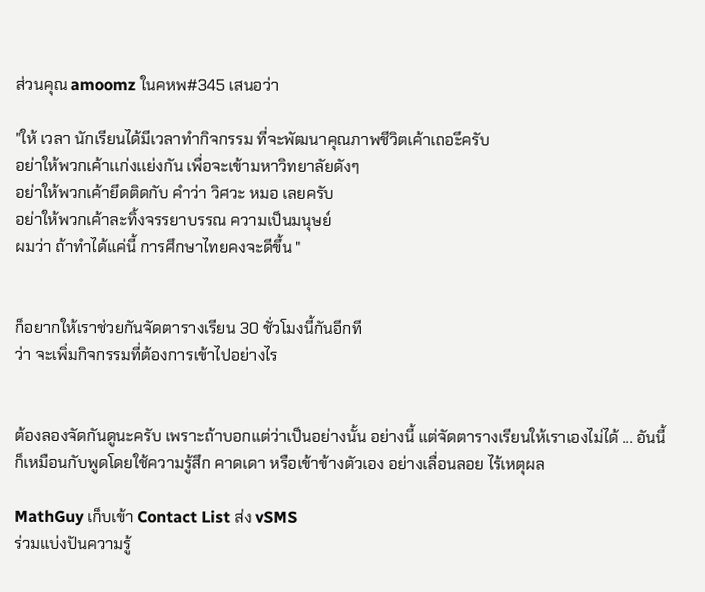ส่วนคุณ amoomz ในคหพ#345 เสนอว่า

"ให้ เวลา นักเรียนได้มีเวลาทำกิจกรรม ที่จะพัฒนาคุณภาพชีวิตเค้าเถอะึครับ
อย่าให้พวกเค้าเเก่งเเย่งกัน เพื่อจะเข้ามหาวิทยาลัยดังๆ
อย่าให้พวกเค้ายึดติดกับ คำว่า วิศวะ หมอ เลยครับ
อย่าให้พวกเค้าละทิ้งจรรยาบรรณ ความเป็นมนุษย์
ผมว่า ถ้าทำได้แค่นี้ การศึกษาไทยคงจะดีขึ้น "


ก็อยากให้เราช่วยกันจัดตารางเรียน 30 ชั่วโมงนี้กันอีกที
ว่า จะเพิ่มกิจกรรมที่ต้องการเข้าไปอย่างไร


ต้องลองจัดกันดูนะครับ เพราะถ้าบอกแต่ว่าเป็นอย่างนั้น อย่างนี้ แต่จัดตารางเรียนให้เราเองไม่ได้ ... อันนี้ก็เหมือนกับพูดโดยใช้ความรู้สึก คาดเดา หรือเข้าข้างตัวเอง อย่างเลื่อนลอย ไร้เหตุผล

MathGuy เก็บเข้า Contact List ส่ง vSMS
ร่วมแบ่งปันความรู้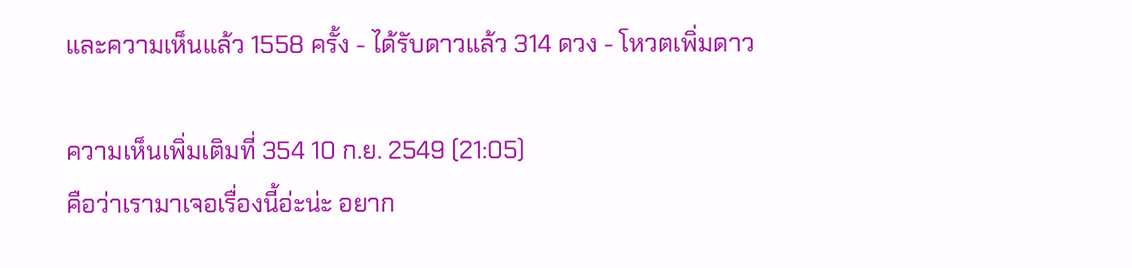และความเห็นแล้ว 1558 ครั้ง - ได้รับดาวแล้ว 314 ดวง - โหวตเพิ่มดาว

ความเห็นเพิ่มเติมที่ 354 10 ก.ย. 2549 (21:05)
คือว่าเรามาเจอเรื่องนี้อ่ะน่ะ อยาก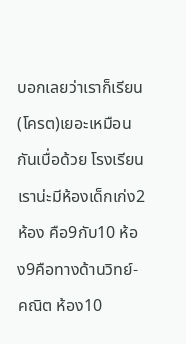บอกเลยว่าเราก็เรียน(โครต)เยอะเหมือนกันเบื่อด้วย โรงเรียนเราน่ะมีห้องเด็กเก่ง2ห้อง คือ9กับ10 ห้อง9คือทางด้านวิทย์-คณิต ห้อง10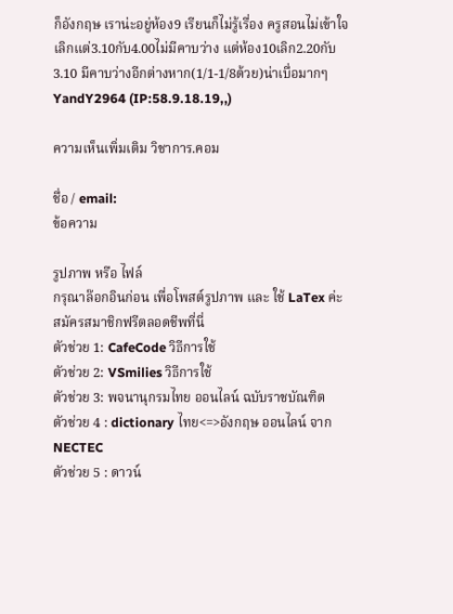ก็อังกฤษ เราน่ะอยู่ห้อง9 เรียนก็ไม่รู้เรื่อง ครูสอนไม่เข้าใจ เลิกแต่3.10กับ4.00ไม่มีคาบว่าง แต่ห้อง10เลิก2.20กับ3.10 มีคาบว่างอีกต่างหาก(1/1-1/8ด้วย)น่าเบื่อมากๆ
YandY2964 (IP:58.9.18.19,,)

ความเห็นเพิ่มเติม วิชาการ.คอม

ชื่อ / email:
ข้อความ

รูปภาพ หรือ ไฟล์
กรุณาล๊อกอินก่อน เพื่อโพสต์รูปภาพ และ ใช้ LaTex ค่ะ สมัครสมาชิกฟรีตลอดชีพที่นี่
ตัวช่วย 1: CafeCode วิธีการใช้
ตัวช่วย 2: VSmilies วิธีการใช้
ตัวช่วย 3: พจนานุกรมไทย ออนไลน์ ฉบับราชบัณฑิต
ตัวช่วย 4 : dictionary ไทย<=>อังกฤษ ออนไลน์ จาก NECTEC
ตัวช่วย 5 : ดาวน์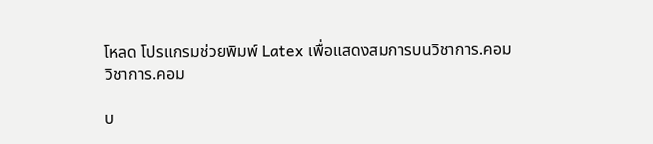โหลด โปรแกรมช่วยพิมพ์ Latex เพื่อแสดงสมการบนวิชาการ.คอม
วิชาการ.คอม

บ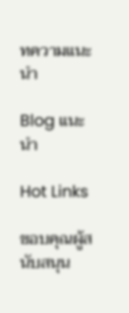ทความแนะนำ

Blog แนะนำ

Hot Links

ขอบคุณผู้สนับสนุน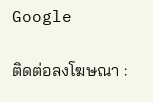Google

ติดต่อลงโฆษณา :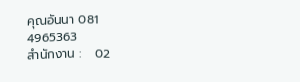คุณอันนา 081 4965363
สำนักงาน :   02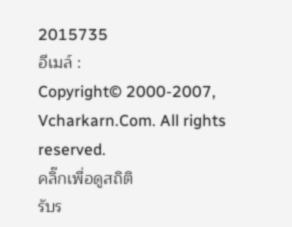2015735
อีเมล์ :
Copyright© 2000-2007, Vcharkarn.Com. All rights reserved.
คลิ๊กเพื่อดูสถิติ
รับร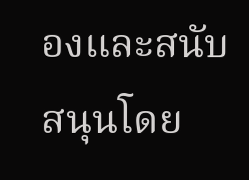องและสนับสนุนโดย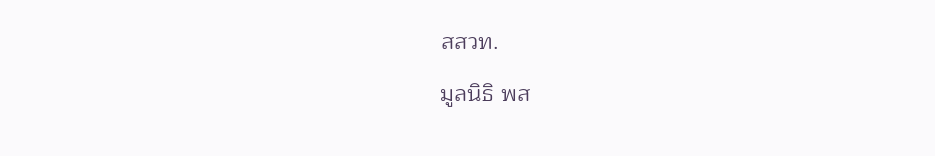สสวท.

มูลนิธิ พส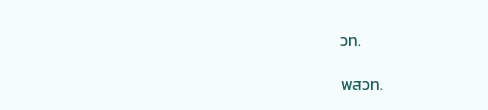วท.

พสวท.